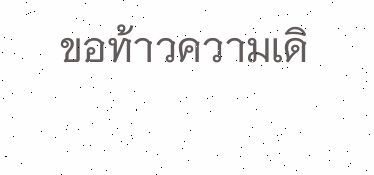ขอท้าวความเดิ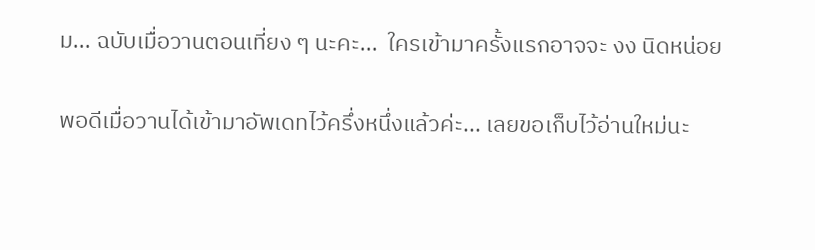ม... ฉบับเมื่อวานตอนเที่ยง ๆ นะคะ...  ใครเข้ามาครั้งแรกอาจจะ งง นิดหน่อย

พอดีเมื่อวานได้เข้ามาอัพเดทไว้ครึ่งหนึ่งแล้วค่ะ... เลยขอเก็บไว้อ่านใหม่นะ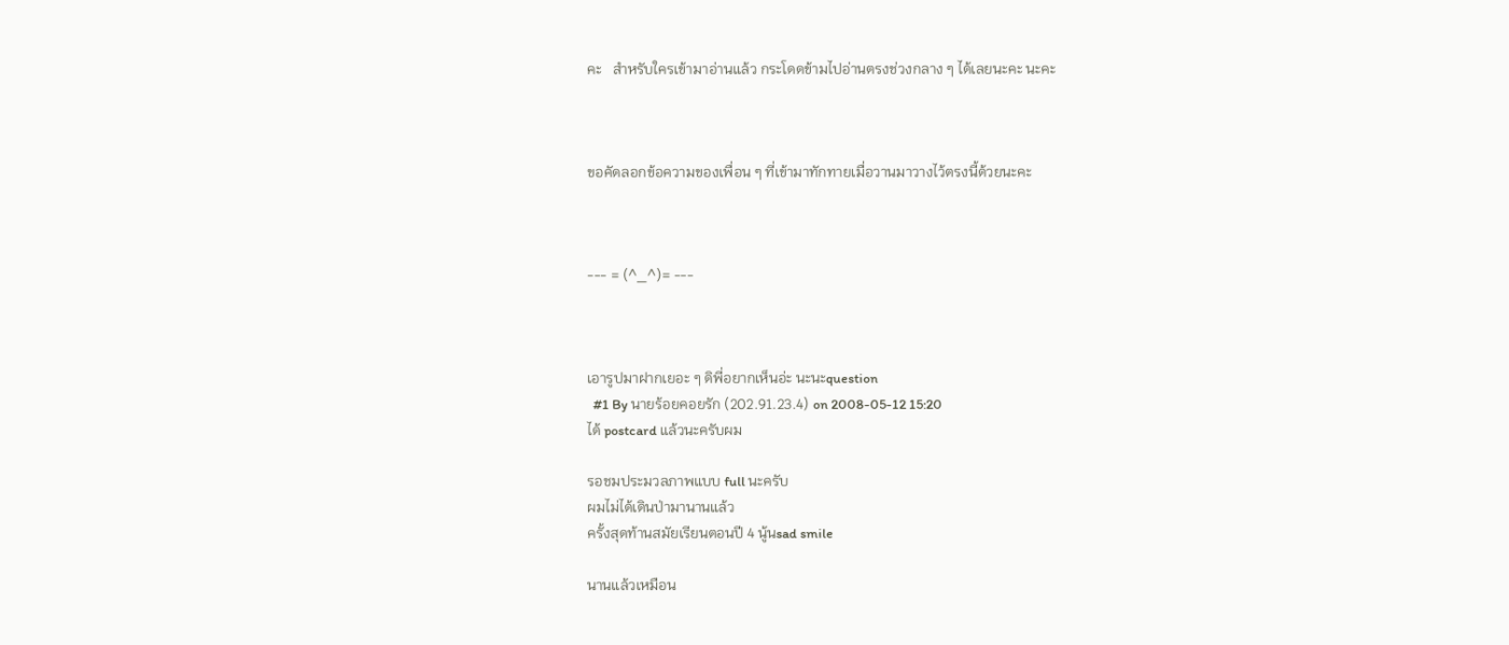คะ   สำหรับใครเข้ามาอ่านแล้ว กระโดดข้ามไปอ่านตรงช่วงกลาง ๆ ได้เลยนะคะ นะคะ



ขอคัดลอกข้อความของเพื่อน ๆ ที่เข้ามาทักทายเมื่อวานมาวางไว้ตรงนี้ด้วยนะคะ



--- = (^_^)= ---



เอารูปมาฝากเยอะ ๆ ดิพี่อยากเห็นอ่ะ นะนะquestion
  #1 By นายร้อยคอยรัก (202.91.23.4) on 2008-05-12 15:20
ได้ postcard แล้วนะครับผม

รอชมประมวลภาพแบบ full นะครับ
ผมไม่ได้เดินป่ามานานแล้ว
ครั้งสุดท้านสมัยเรียนตอนปี 4 นู้นsad smile

นานแล้วเหมือน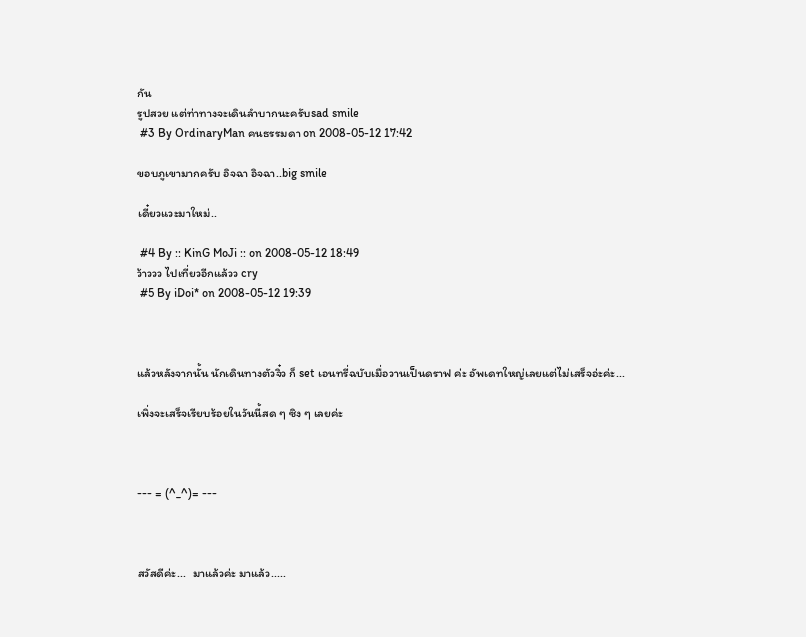กัน
รูปสวย แต่ท่าทางจะเดินลำบากนะครับsad smile
 #3 By OrdinaryMan คนธรรมดา on 2008-05-12 17:42

ขอบภูเขามากครับ อิจฉา อิจฉา..big smile

เดี๋ยวแวะมาใหม่..

 #4 By :: KinG MoJi :: on 2008-05-12 18:49
ว้าววว ไปเที่ยวอีกแล้วว cry
 #5 By iDoi* on 2008-05-12 19:39



แล้วหลังจากนั้น นักเดินทางตัวจิ๋ว ก็ set เอนทรี่ฉบับเมื่อวานเป็นดราฟ ค่ะ อัพเดทใหญ่เลยแต่ไม่เสร็จอ่ะค่ะ...

เพิ่งจะเสร็จเรียบร้อยในวันนี้สด ๆ ซิง ๆ เลยค่ะ



--- = (^_^)= ---



สวัสดีค่ะ...  มาแล้วค่ะ มาแล้ว.....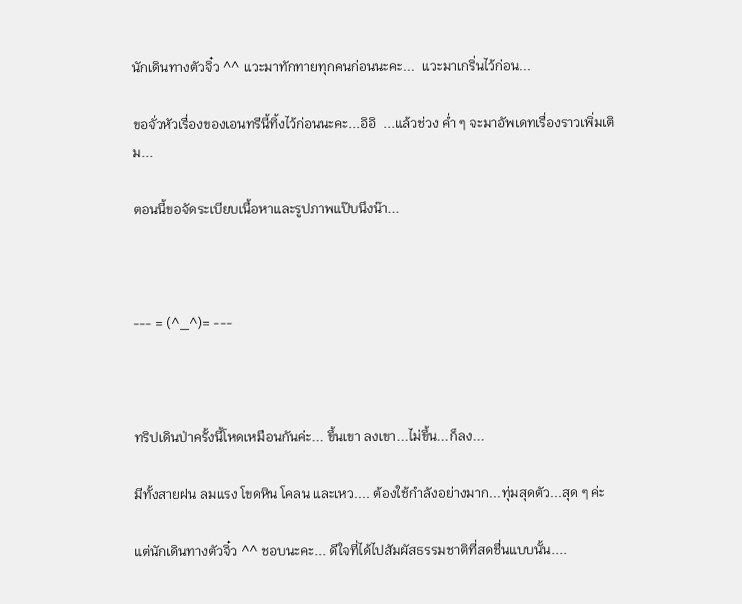นักเดินทางตัวจิ๋ว ^^ แวะมาทักทายทุกคนก่อนนะคะ...  แวะมาเกริ่นไว้ก่อน...

ขอจั่วหัวเรื่องของเอนทรีนี้ทิ้งไว้ก่อนนะคะ...อิอิ  ...แล้วช่วง ค่ำ ๆ จะมาอัพเดทเรื่องราวเพิ่มเติม...

ตอนนี้ขอจัดระเบียบเนื้อหาและรูปภาพแป๊บนึงน๊า...



--- = (^_^)= ---



ทริปเดินป่าครั้งนี้โหดเหมือนกันค่ะ... ขึ้นเขา ลงเขา...ไม่ขึ้น...ก็ลง...

มีทั้งสายฝน ลมแรง โขดหิน โคลน และเหว.... ต้องใช้กำลังอย่างมาก...ทุ่มสุดตัว...สุด ๆ ค่ะ

แต่นักเดินทางตัวจิ๋ว ^^ ชอบนะคะ... ดีใจที่ได้ไปสัมผัสธรรมชาติที่สดชื่นแบบนั้น....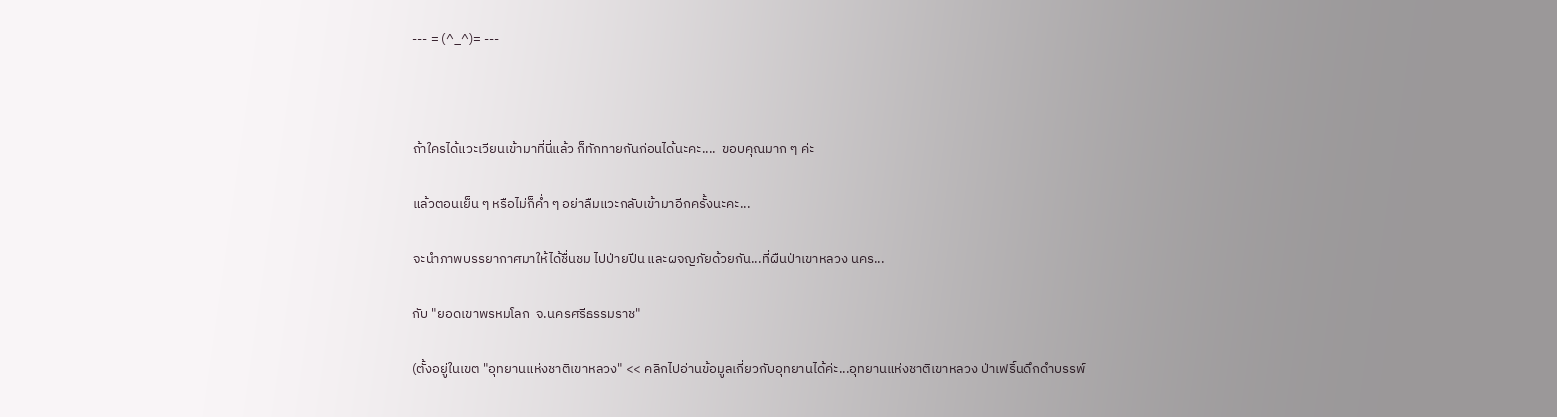--- = (^_^)= ---



ถ้าใครได้แวะเวียนเข้ามาที่นี่แล้ว ก็ทักทายกันก่อนได้นะคะ....  ขอบคุณมาก ๆ ค่ะ

แล้วตอนเย็น ๆ หรือไม่ก็ค่ำ ๆ อย่าลืมแวะกลับเข้ามาอีกครั้งนะคะ...

จะนำภาพบรรยากาศมาให้ได้ชื่นชม ไปป่ายปีน และผจญภัยด้วยกัน...ที่ผืนป่าเขาหลวง นคร...

กับ "ยอดเขาพรหมโลก  จ.นครศรีธรรมราช"

(ตั้งอยู่ในเขต "อุทยานแห่งชาติเขาหลวง" << คลิกไปอ่านข้อมูลเกี่ยวกับอุทยานได้ค่ะ...อุทยานแห่งชาติเขาหลวง ป่าเฟริ์นดึกดำบรรพ์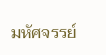มหัศจรรย์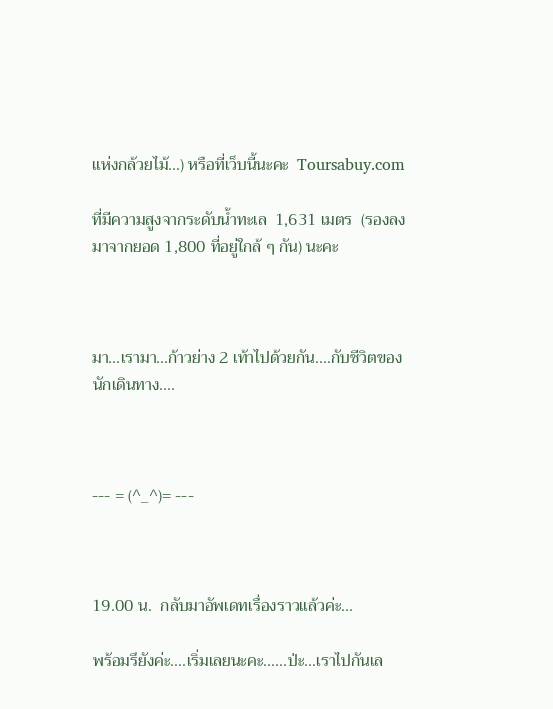แห่งกล้วยไม้...) หรือที่เว็บนี้นะคะ  Toursabuy.com

ที่มีความสูงจากระดับน้ำทะเล  1,631 เมตร  (รองลงมาจากยอด 1,800 ที่อยู่ใกล้ ๆ กัน) นะคะ



มา...เรามา...ก้าวย่าง 2 เท้าไปด้วยกัน....กับชีวิตของนักเดินทาง....



--- = (^_^)= ---



19.00 น.  กลับมาอัพเดทเรื่องราวแล้วค่ะ...

พร้อมรึยังค่ะ....เริ่มเลยนะคะ......ป่ะ...เราไปกันเล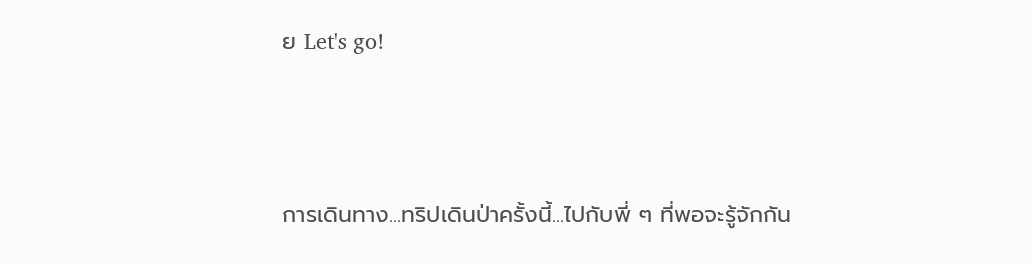ย Let's go!



การเดินทาง...ทริปเดินป่าครั้งนี้...ไปกับพี่ ๆ ที่พอจะรู้จักกัน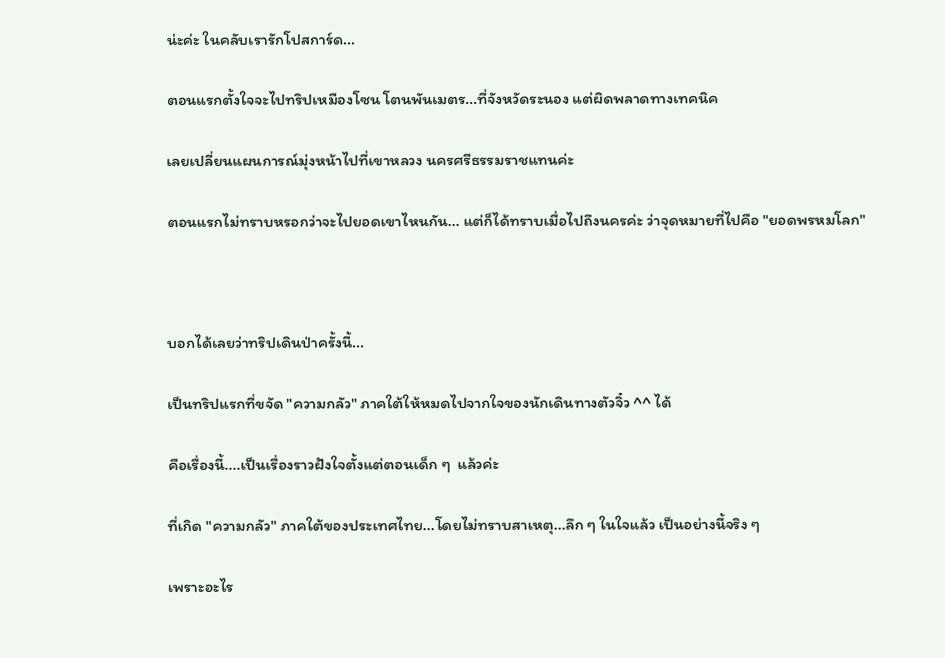น่ะค่ะ ในคลับเรารักโปสการ์ด...

ตอนแรกตั้งใจจะไปทริปเหมืองโซน โตนพันเมตร...ที่จังหวัดระนอง แต่ผิดพลาดทางเทคนิค

เลยเปลี่ยนแผนการณ์มุ่งหน้าไปที่เขาหลวง นครศรีธรรมราชแทนค่ะ

ตอนแรกไม่ทราบหรอกว่าจะไปยอดเขาไหนกัน... แต่ก็ได้ทราบเมื่อไปถึงนครค่ะ ว่าจุดหมายที่ไปคือ "ยอดพรหมโลก"



บอกได้เลยว่าทริปเดินป่าครั้งนี้...

เป็นทริปแรกที่ขจัด "ความกลัว" ภาคใต้ให้หมดไปจากใจของนักเดินทางตัวจิ๋ว ^^ ได้

คือเรื่องนี้....เป็นเรื่องราวฝังใจตั้งแต่ตอนเด็ก ๆ  แล้วค่ะ

ที่เกิด "ความกลัว" ภาคใต้ของประเทศไทย...โดยไม่ทราบสาเหตุ...ลึก ๆ ในใจแล้ว เป็นอย่างนี้จริง ๆ

เพราะอะไร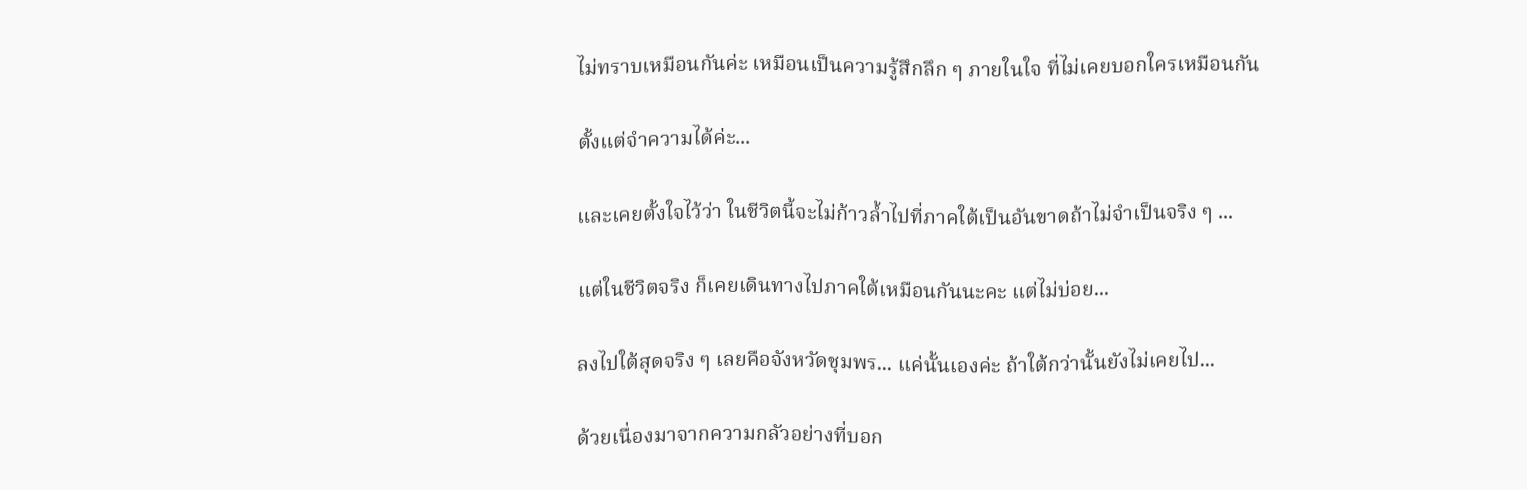ไม่ทราบเหมือนกันค่ะ เหมือนเป็นความรู้สึกลึก ๆ ภายในใจ ที่ไม่เคยบอกใครเหมือนกัน

ตั้งแต่จำความได้ค่ะ...

และเคยตั้งใจไว้ว่า ในชีวิตนี้จะไม่ก้าวล้ำไปที่ภาคใต้เป็นอันขาดถ้าไม่จำเป็นจริง ๆ ...

แต่ในชีวิตจริง ก็เคยเดินทางไปภาคใต้เหมือนกันนะคะ แต่ไม่บ่อย...

ลงไปใต้สุดจริง ๆ เลยคือจังหวัดชุมพร... แค่นั้นเองค่ะ ถ้าใต้กว่านั้นยังไม่เคยไป...

ด้วยเนื่องมาจากความกลัวอย่างที่บอก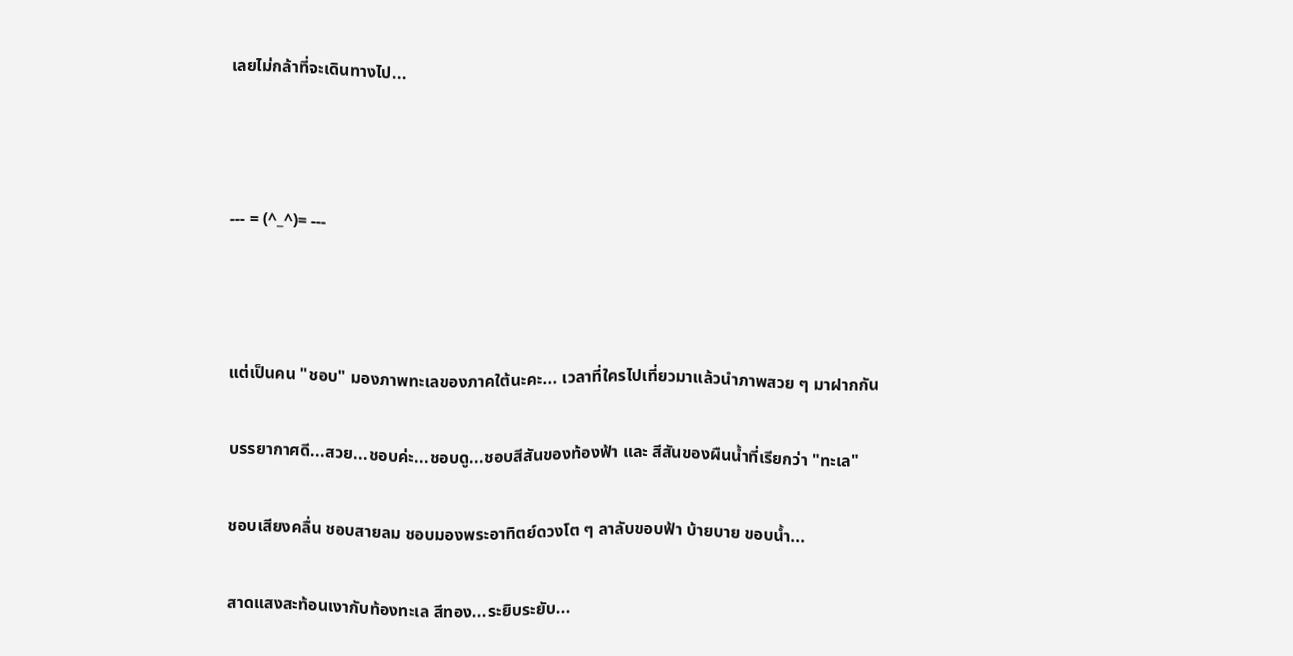เลยไม่กล้าที่จะเดินทางไป...



--- = (^_^)= ---



แต่เป็นคน "ชอบ" มองภาพทะเลของภาคใต้นะคะ... เวลาที่ใครไปเที่ยวมาแล้วนำภาพสวย ๆ มาฝากกัน

บรรยากาศดี...สวย...ชอบค่ะ...ชอบดู...ชอบสีสันของท้องฟ้า และ สีสันของผืนน้ำที่เรียกว่า "ทะเล"

ชอบเสียงคลื่น ชอบสายลม ชอบมองพระอาทิตย์ดวงโต ๆ ลาลับขอบฟ้า บ้ายบาย ขอบน้ำ...

สาดแสงสะท้อนเงากับท้องทะเล สีทอง...ระยิบระยับ...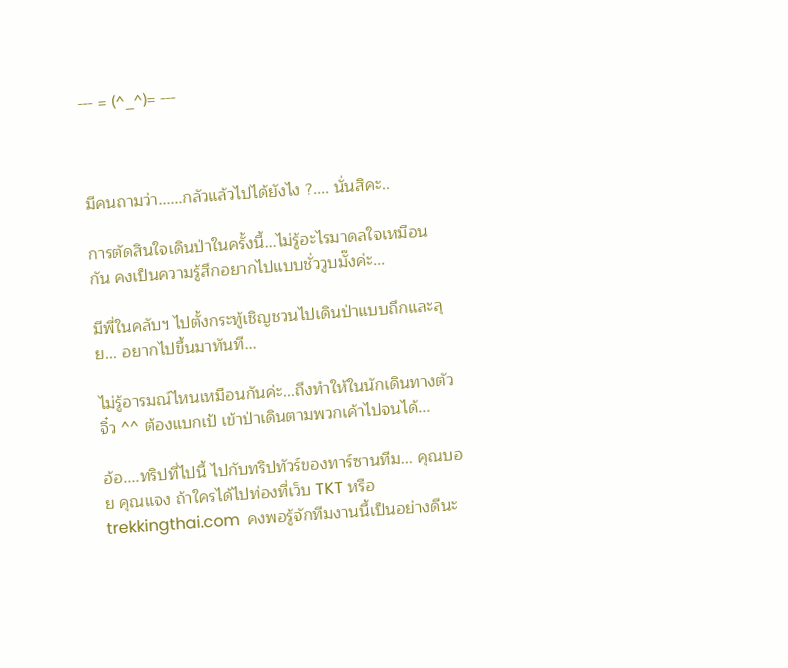--- = (^_^)= ---



มีคนถามว่า......กลัวแล้วไปได้ยังไง ?.... นั่นสิคะ..

การตัดสินใจเดินป่าในครั้งนี้...ไม่รู้อะไรมาดลใจเหมือนกัน คงเป็นความรู้สึกอยากไปแบบชั่ววูบมั๊งค่ะ...

มีพี่ในคลับฯ ไปตั้งกระทู้เชิญชวนไปเดินป่าแบบถึกและลุย... อยากไปขึ้นมาทันที...

ไม่รู้อารมณ์ไหนเหมือนกันค่ะ...ถึงทำให้ในนักเดินทางตัวจิ๋ว ^^ ต้องแบกเป้ เข้าป่าเดินตามพวกเค้าไปจนได้...

อ้อ....ทริปที่ไปนี้ ไปกับทริปทัวร์ของทาร์ซานทีม... คุณบอย คุณแจง ถ้าใครได้ไปท่องที่เว็บ TKT หรือ trekkingthai.com  คงพอรู้จักทีมงานนี้เป็นอย่างดีนะ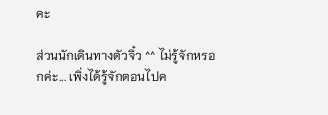คะ

ส่วนนักเดินทางตัวจิ๋ว ^^ ไม่รู้จักหรอกค่ะ... เพิ่งได้รู้จักตอนไปค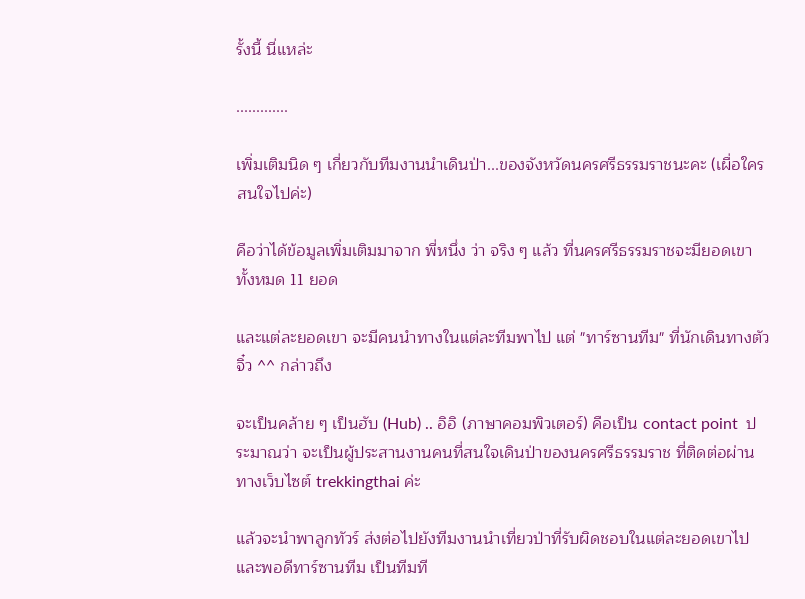รั้งนี้ นี่แหล่ะ

.............

เพิ่มเติมนิด ๆ เกี่ยวกับทีมงานนำเดินป่า...ของจังหวัดนครศรีธรรมราชนะคะ (เผื่อใครสนใจไปค่ะ)

คือว่าได้ข้อมูลเพิ่มเติมมาจาก พี่หนึ่ง ว่า จริง ๆ แล้ว ที่นครศรีธรรมราชจะมียอดเขา ทั้งหมด 11 ยอด

และแต่ละยอดเขา จะมีคนนำทางในแต่ละทีมพาไป แต่ "ทาร์ซานทีม" ที่นักเดินทางตัวจิ๋ว ^^ กล่าวถึง

จะเป็นคล้าย ๆ เป็นฮับ (Hub) .. อิอิ (ภาษาคอมพิวเตอร์) คือเป็น contact point  ประมาณว่า จะเป็นผู้ประสานงานคนที่สนใจเดินป่าของนครศรีธรรมราช ที่ติดต่อผ่านทางเว็บไซต์ trekkingthai ค่ะ

แล้วจะนำพาลูกทัวร์ ส่งต่อไปยังทีมงานนำเที่ยวป่าที่รับผิดชอบในแต่ละยอดเขาไป และพอดีทาร์ซานทีม เป็นทีมที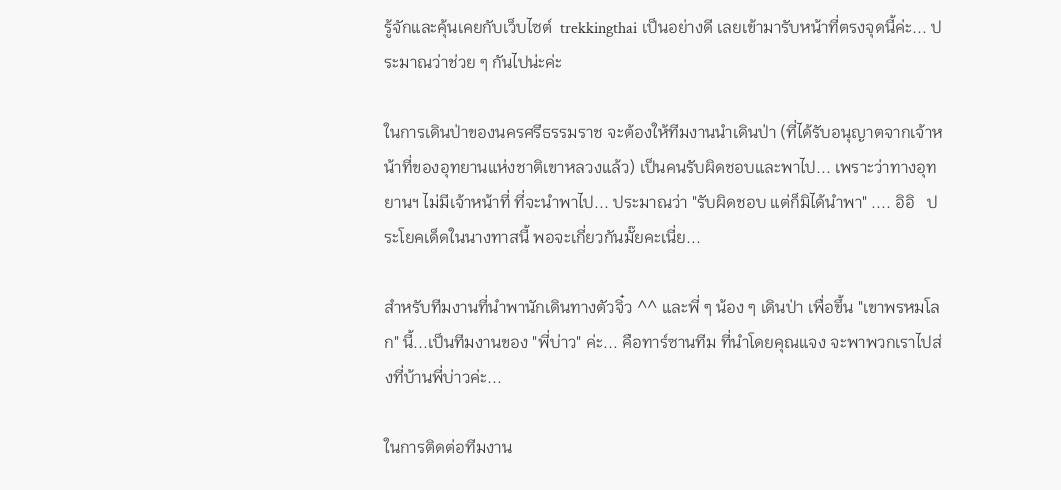รู้จักและคุ้นเคยกับเว็บไซต์  trekkingthai เป็นอย่างดี เลยเข้ามารับหน้าที่ตรงจุดนี้ค่ะ... ประมาณว่าช่วย ๆ กันไปน่ะค่ะ

ในการเดินป่าของนครศรีธรรมราช จะต้องให้ทีมงานนำเดินป่า (ที่ได้รับอนุญาตจากเจ้าหน้าที่ของอุทยานแห่งชาติเขาหลวงแล้ว) เป็นคนรับผิดชอบและพาไป... เพราะว่าทางอุทยานฯ ไม่มีเจ้าหน้าที่ ที่จะนำพาไป... ประมาณว่า "รับผิดชอบ แต่ก็มิได้นำพา" .... อิอิ   ประโยคเด็ดในนางทาสนี้ พอจะเกี่ยวกันมั๊ยคะเนี่ย...

สำหรับทีมงานที่นำพานักเดินทางตัวจิ๋ว ^^ และพี่ ๆ น้อง ๆ เดินป่า เพื่อขึ้น "เขาพรหมโลก" นี้...เป็นทีมงานของ "พี่บ่าว" ค่ะ... คือทาร์ซานทีม ที่นำโดยคุณแจง จะพาพวกเราไปส่งที่บ้านพี่บ่าวค่ะ...

ในการติดต่อทีมงาน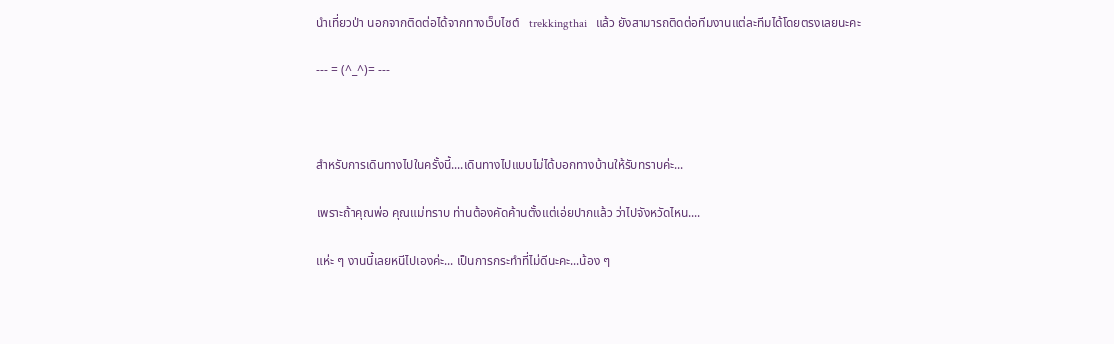นำเที่ยวป่า นอกจากติดต่อได้จากทางเว็บไซต์   trekkingthai   แล้ว ยังสามารถติดต่อทีมงานแต่ละทีมได้โดยตรงเลยนะคะ

--- = (^_^)= ---



สำหรับการเดินทางไปในครั้งนี้....เดินทางไปแบบไม่ได้บอกทางบ้านให้รับทราบค่ะ...

เพราะถ้าคุณพ่อ คุณแม่ทราบ ท่านต้องคัดค้านตั้งแต่เอ่ยปากแล้ว ว่าไปจังหวัดไหน....

แห่ะ ๆ งานนี้เลยหนีไปเองค่ะ... เป็นการกระทำที่ไม่ดีนะคะ...น้อง ๆ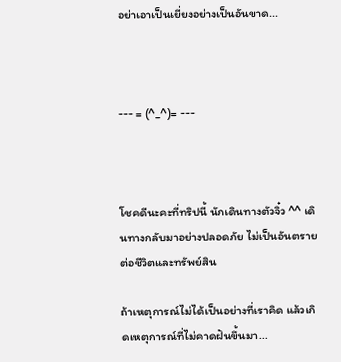อย่าเอาเป็นเยี่ยงอย่างเป็นอันขาด...



--- = (^_^)= ---



โชคดีนะคะที่ทริปนี้ นักเดินทางตัวจิ๋ว ^^ เดินทางกลับมาอย่างปลอดภัย ไม่เป็นอันตรายต่อชีวิตและทรัพย์สิน

ถ้าเหตุการณ์ไม่ได้เป็นอย่างที่เราคิด แล้วเกิดเหตุการณ์ที่ไม่คาดฝันขึ้นมา...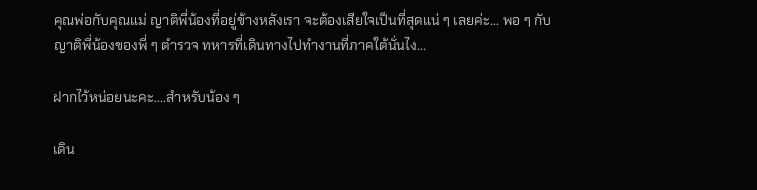คุณพ่อกับคุณแม่ ญาติพี่น้องที่อยู่ข้างหลังเรา จะต้องเสียใจเป็นที่สุดแน่ ๆ เลยค่ะ... พอ ๆ กับญาติพี่น้องของพี่ ๆ ตำรวจ ทหารที่เดินทางไปทำงานที่ภาคใต้นั่นไง...

ฝากไว้หน่อยนะคะ....สำหรับน้อง ๆ

เดิน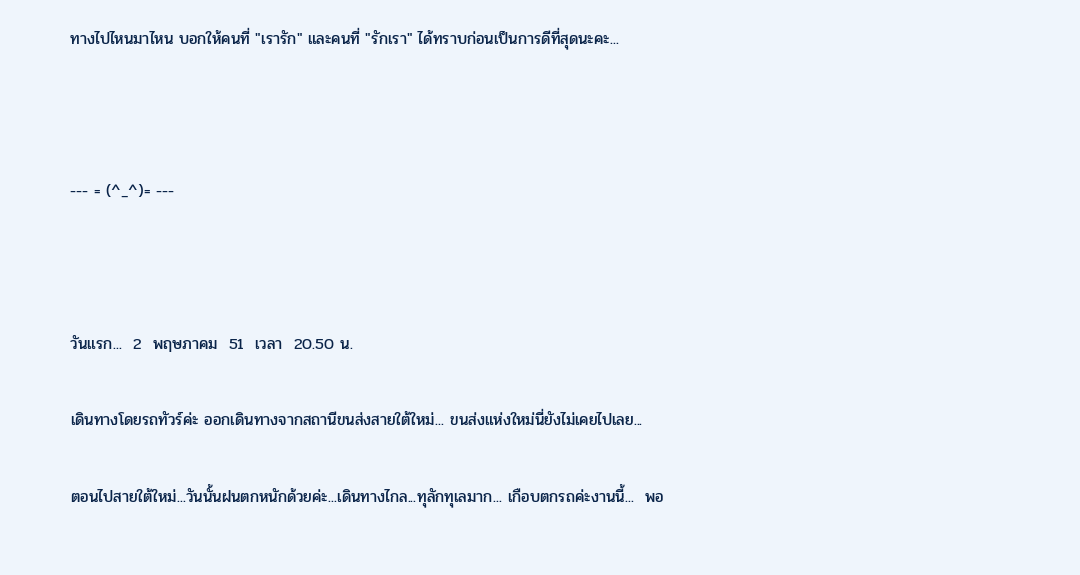ทางไปไหนมาไหน บอกให้คนที่ "เรารัก" และคนที่ "รักเรา" ได้ทราบก่อนเป็นการดีที่สุดนะคะ...



--- = (^_^)= ---



วันแรก...  2  พฤษภาคม  51  เวลา  20.50 น.

เดินทางโดยรถทัวร์ค่ะ ออกเดินทางจากสถานีขนส่งสายใต้ใหม่... ขนส่งแห่งใหม่นี่ยังไม่เคยไปเลย...

ตอนไปสายใต้ใหม่...วันนั้นฝนตกหนักด้วยค่ะ...เดินทางไกล...ทุลักทุเลมาก... เกือบตกรถค่ะงานนี้...  พอ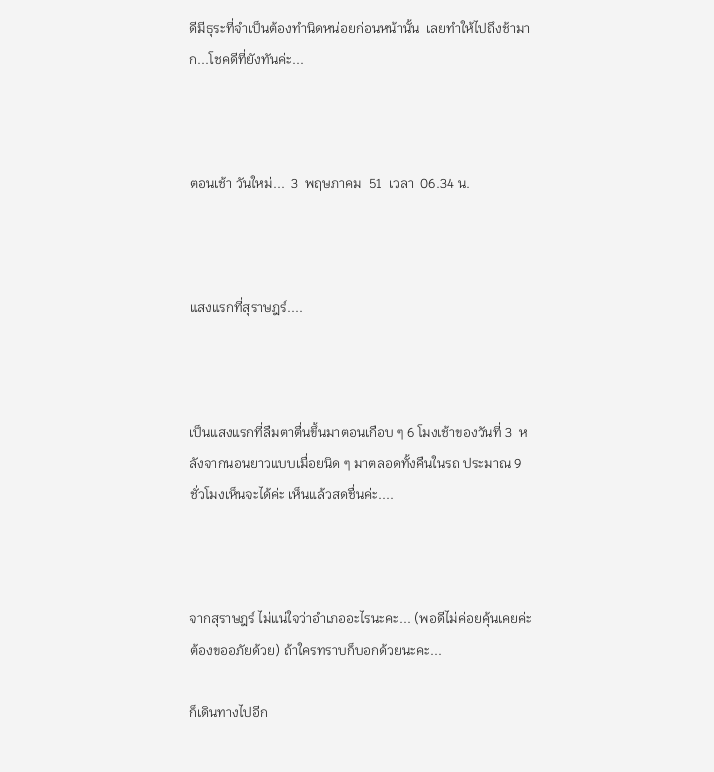ดีมีธุระที่จำเป็นต้องทำนิดหน่อยก่อนหน้านั้น  เลยทำให้ไปถึงช้ามาก...โชคดีที่ยังทันค่ะ...



ตอนเช้า วันใหม่...  3  พฤษภาคม  51  เวลา  06.34 น.



แสงแรกที่สุราษฎร์....



เป็นแสงแรกที่ลืมตาตื่นขึ้นมาตอนเกือบ ๆ 6 โมงเช้าของวันที่ 3  หลังจากนอนยาวแบบเมื่อยนิด ๆ มาตลอดทั้งคืนในรถ ประมาณ 9 ชั่วโมงเห็นจะได้ค่ะ เห็นแล้วสดชื่นค่ะ....



จากสุราษฎร์ ไม่แน่ใจว่าอำเภออะไรนะคะ... (พอดีไม่ค่อยคุ้นเคยค่ะ ต้องขออภัยด้วย) ถ้าใครทราบก็บอกด้วยนะคะ...

ก็เดินทางไปอีก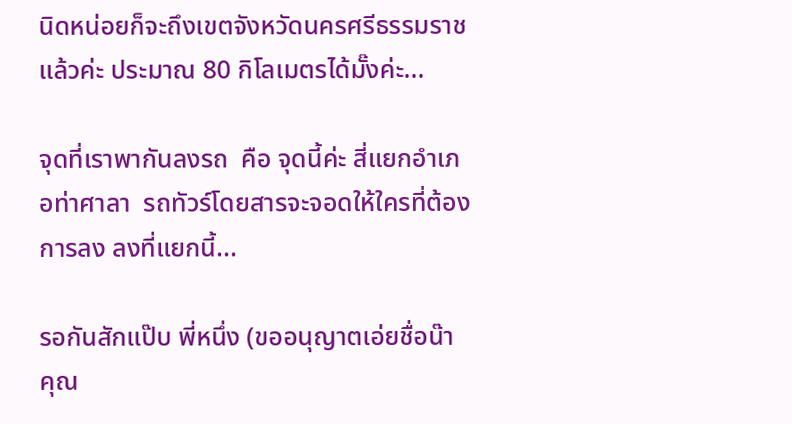นิดหน่อยก็จะถึงเขตจังหวัดนครศรีธรรมราชแล้วค่ะ ประมาณ 80 กิโลเมตรได้มั๊งค่ะ...

จุดที่เราพากันลงรถ  คือ จุดนี้ค่ะ สี่แยกอำเภอท่าศาลา  รถทัวร์โดยสารจะจอดให้ใครที่ต้องการลง ลงที่แยกนี้...

รอกันสักแป๊บ พี่หนึ่ง (ขออนุญาตเอ่ยชื่อน๊า คุณ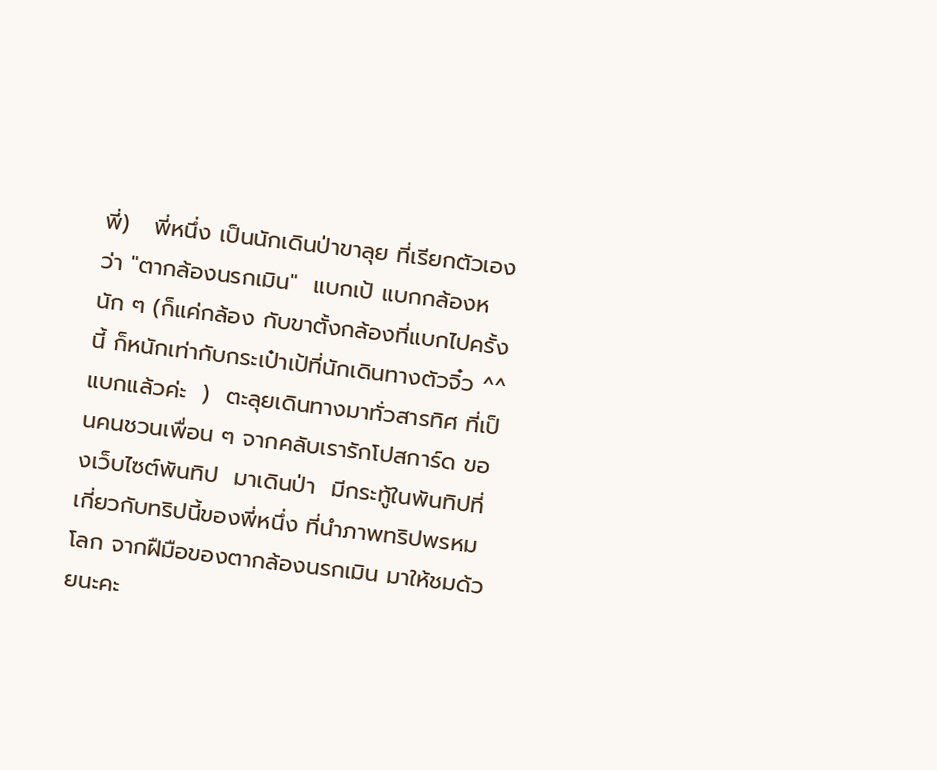พี่)   พี่หนึ่ง เป็นนักเดินป่าขาลุย ที่เรียกตัวเองว่า "ตากล้องนรกเมิน"  แบกเป้ แบกกล้องหนัก ๆ (ก็แค่กล้อง กับขาตั้งกล้องที่แบกไปครั้งนี้ ก็หนักเท่ากับกระเป๋าเป้ที่นักเดินทางตัวจิ๋ว ^^ แบกแล้วค่ะ  )  ตะลุยเดินทางมาทั่วสารทิศ ที่เป็นคนชวนเพื่อน ๆ จากคลับเรารักโปสการ์ด ของเว็บไซต์พันทิป  มาเดินป่า  มีกระทู้ในพันทิปที่เกี่ยวกับทริปนี้ของพี่หนึ่ง ที่นำภาพทริปพรหมโลก จากฝืมือของตากล้องนรกเมิน มาให้ชมด้วยนะคะ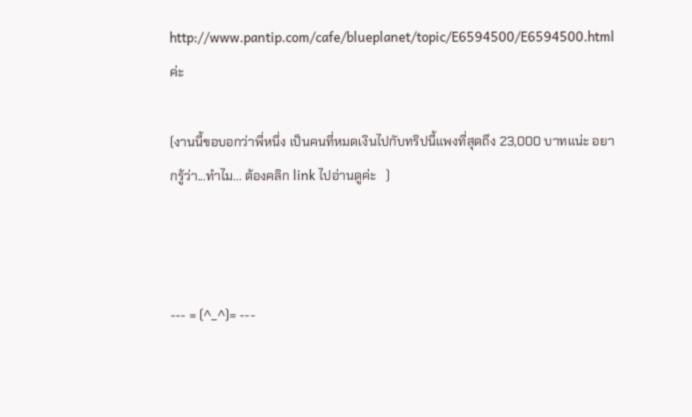http://www.pantip.com/cafe/blueplanet/topic/E6594500/E6594500.html   ค่ะ

(งานนี้ขอบอกว่าพี่หนึ่ง เป็นคนที่หมดเงินไปกับทริปนี้แพงที่สุดถึง 23,000 บาทแน่ะ อยากรู้ว่า...ทำไม... ต้องคลิก link ไปอ่านดูค่ะ   )



--- = (^_^)= ---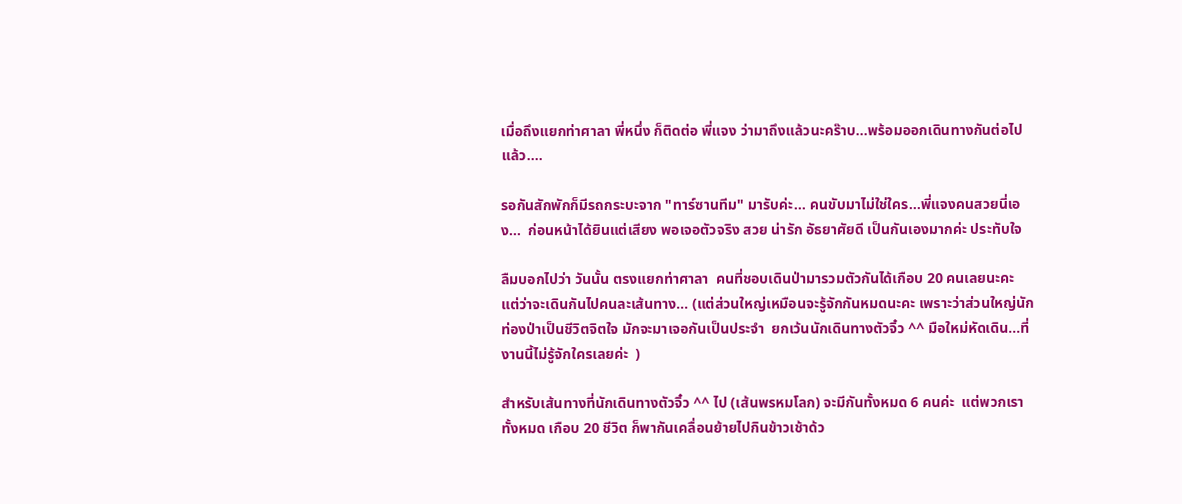เมื่อถึงแยกท่าศาลา พี่หนึ่ง ก็ติดต่อ พี่แจง ว่ามาถึงแล้วนะคร๊าบ...พร้อมออกเดินทางกันต่อไปแล้ว....

รอกันสักพักก็มีรถกระบะจาก "ทาร์ซานทีม" มารับค่ะ... คนขับมาไม่ใช่ใคร...พี่แจงคนสวยนี่เอง...  ก่อนหน้าได้ยินแต่เสียง พอเจอตัวจริง สวย น่ารัก อัธยาศัยดี เป็นกันเองมากค่ะ ประทับใจ

ลืมบอกไปว่า วันนั้น ตรงแยกท่าศาลา  คนที่ชอบเดินป่ามารวมตัวกันได้เกือบ 20 คนเลยนะคะ แต่ว่าจะเดินกันไปคนละเส้นทาง... (แต่ส่วนใหญ่เหมือนจะรู้จักกันหมดนะคะ เพราะว่าส่วนใหญ่นักท่องป่าเป็นชีวิตจิตใจ มักจะมาเจอกันเป็นประจำ  ยกเว้นนักเดินทางตัวจิ๋ว ^^ มือใหม่หัดเดิน...ที่งานนี้ไม่รู้จักใครเลยค่ะ  )

สำหรับเส้นทางที่นักเดินทางตัวจิ๋ว ^^ ไป (เส้นพรหมโลก) จะมีกันทั้งหมด 6 คนค่ะ  แต่พวกเราทั้งหมด เกือบ 20 ชีวิต ก็พากันเคลื่อนย้ายไปกินข้าวเช้าด้ว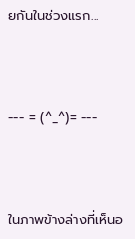ยกันในช่วงแรก...



--- = (^_^)= ---



ในภาพข้างล่างที่เห็นอ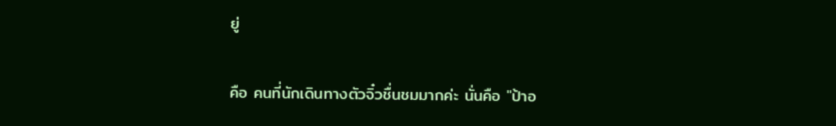ยู่

คือ คนที่นักเดินทางตัวจิ๋วชื่นชมมากค่ะ นั่นคือ "ป้าอ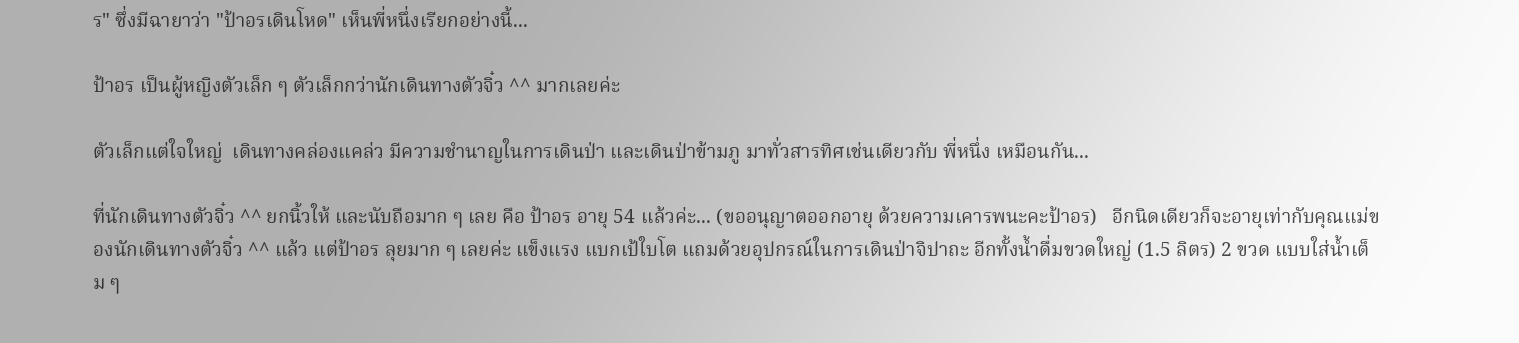ร" ซึ่งมีฉายาว่า "ป้าอรเดินโหด" เห็นพี่หนึ่งเรียกอย่างนี้...

ป้าอร เป็นผู้หญิงตัวเล็ก ๆ ตัวเล็กกว่านักเดินทางตัวจิ๋ว ^^ มากเลยค่ะ

ตัวเล็กแต่ใจใหญ่  เดินทางคล่องแคล่ว มีความชำนาญในการเดินป่า และเดินป่าข้ามภู มาทั่วสารทิศเช่นเดียวกับ พี่หนึ่ง เหมือนกัน...

ที่นักเดินทางตัวจิ๋ว ^^ ยกนิ้วให้ และนับถือมาก ๆ เลย คือ ป้าอร อายุ 54 แล้วค่ะ... (ขออนุญาตออกอายุ ด้วยความเคารพนะคะป้าอร)   อีกนิดเดียวก็จะอายุเท่ากับคุณแม่ของนักเดินทางตัวจิ๋ว ^^ แล้ว แต่ป้าอร ลุยมาก ๆ เลยค่ะ แข็งแรง แบกเป้ใบโต แถมด้วยอุปกรณ์ในการเดินป่าจิปาถะ อีกทั้งน้ำดื่มขวดใหญ่ (1.5 ลิตร) 2 ขวด แบบใส่น้ำเต็ม ๆ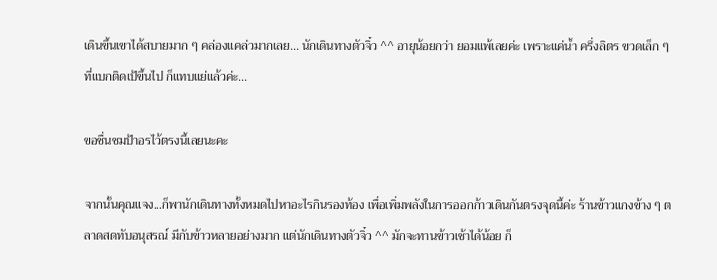เดินขึ้นเขาได้สบายมาก ๆ คล่องแคล่วมากเลย... นักเดินทางตัวจิ๋ว ^^ อายุน้อยกว่า ยอมแพ้เลยค่ะ เพราะแค่น้ำ ครึ่งลิตร ขวดเล็ก ๆ ที่แบกติดเป้ขึ้นไป ก็แทบแย่แล้วค่ะ...

ขอชื่นชมป้าอรไว้ตรงนี้เลยนะคะ

จากนั้นคุณแจง...ก็พานักเดินทางทั้งหมดไปหาอะไรกินรองท้อง เพื่อเพิ่มพลังในการออกก้าวเดินกันตรงจุดนี้ค่ะ ร้านข้าวแกงข้าง ๆ ตลาดสดทับอนุสรณ์ มีกับข้าวหลายอย่างมาก แต่นักเดินทางตัวจิ๋ว ^^ มักจะทานข้าวเช้าได้น้อย ก็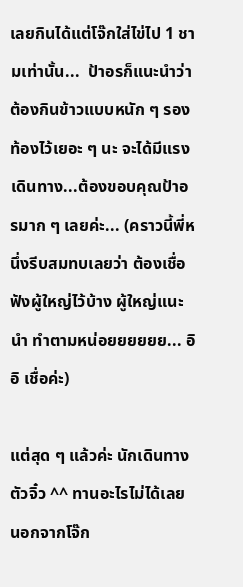เลยกินได้แต่โจ๊กใส่ไข่ไป 1 ชามเท่านั้น...  ป้าอรก็แนะนำว่า ต้องกินข้าวแบบหนัก ๆ รองท้องไว้เยอะ ๆ นะ จะได้มีแรงเดินทาง...ต้องขอบคุณป้าอรมาก ๆ เลยค่ะ... (คราวนี้พี่หนึ่งรีบสมทบเลยว่า ต้องเชื่อฟังผู้ใหญ่ไว้บ้าง ผู้ใหญ่แนะนำ ทำตามหน่อยยยยยย... อิอิ เชื่อค่ะ)

แต่สุด ๆ แล้วค่ะ นักเดินทางตัวจิ๋ว ^^ ทานอะไรไม่ได้เลย นอกจากโจ๊ก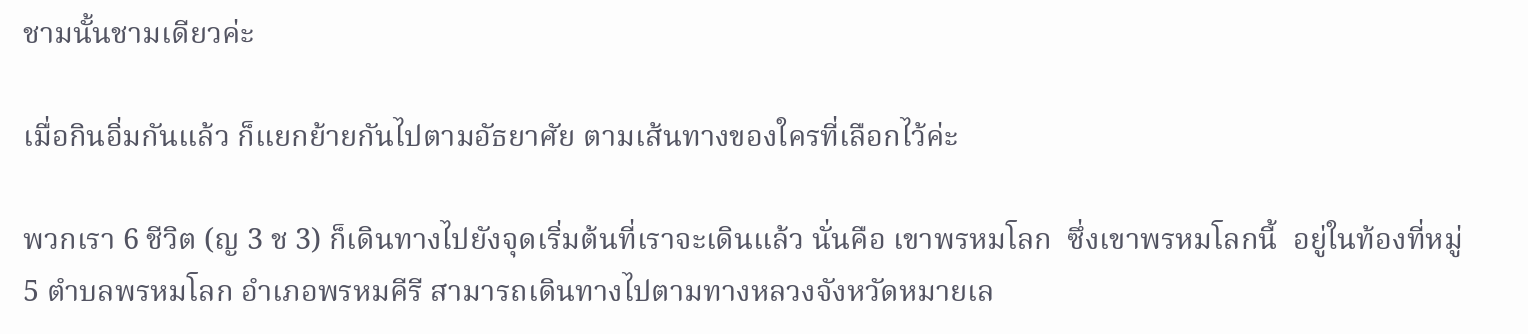ชามนั้นชามเดียวค่ะ

เมื่อกินอิ่มกันแล้ว ก็แยกย้ายกันไปตามอัธยาศัย ตามเส้นทางของใครที่เลือกไว้ค่ะ

พวกเรา 6 ชีวิต (ญ 3 ช 3) ก็เดินทางไปยังจุดเริ่มต้นที่เราจะเดินแล้ว นั่นคือ เขาพรหมโลก  ซึ่งเขาพรหมโลกนี้  อยู่ในท้องที่หมู่ 5 ตำบลพรหมโลก อำเภอพรหมคีรี สามารถเดินทางไปตามทางหลวงจังหวัดหมายเล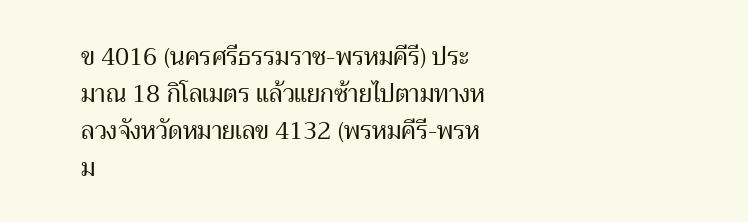ข 4016 (นครศรีธรรมราช-พรหมคีรี) ประมาณ 18 กิโลเมตร แล้วแยกซ้ายไปตามทางหลวงจังหวัดหมายเลข 4132 (พรหมคีรี-พรหม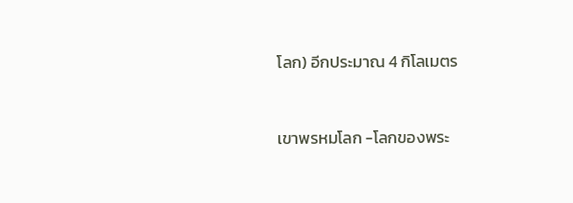โลก) อีกประมาณ 4 กิโลเมตร



เขาพรหมโลก -โลกของพระ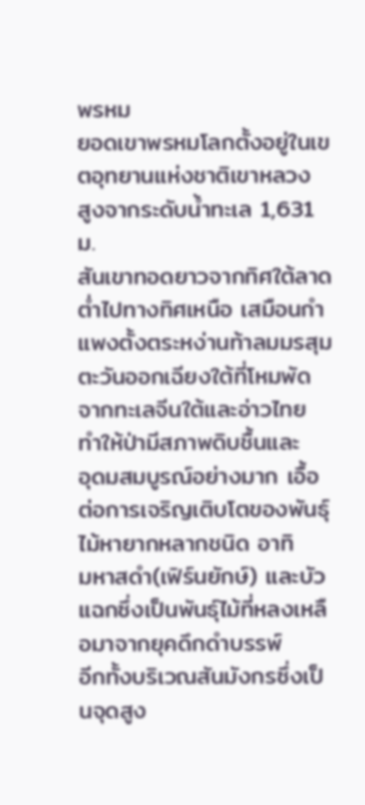พรหม
ยอดเขาพรหมโลกตั้งอยู่ในเขตอุทยานแห่งชาติเขาหลวง สูงจากระดับน้ำทะเล 1,631 ม.
สันเขาทอดยาวจากทิศใต้ลาดต่ำไปทางทิศเหนือ เสมือนกำแพงตั้งตระหง่านท้าลมมรสุม
ตะวันออกเฉียงใต้ที่โหมพัดจากทะเลจีนใต้และอ่าวไทย  ทำให้ป่ามีสภาพดิบชื้นและ
อุดมสมบูรณ์อย่างมาก เอื้อต่อการเจริญเติบโตของพันธุ์ไม้หายากหลากชนิด อาทิ
มหาสดำ(เฟิร์นยักษ์) และบัวแฉกซึ่งเป็นพันธุ์ไม้ที่หลงเหลือมาจากยุคดึกดำบรรพ์
อีกทั้งบริเวณสันมังกรซึ่งเป็นจุดสูง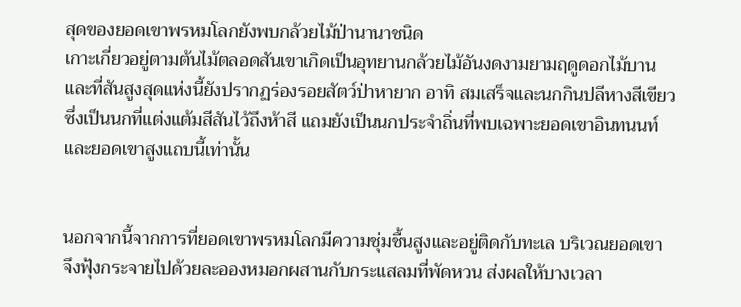สุดของยอดเขาพรหมโลกยังพบกล้วยไม้ป่านานาชนิด
เกาะเกี่ยวอยู่ตามต้นไม้ตลอดสันเขาเกิดเป็นอุทยานกล้วยไม้อันงดงามยามฤดูดอกไม้บาน
และที่สันสูงสุดแห่งนี้ยังปรากฏร่องรอยสัตว์ป่าหายาก อาทิ สมเสร็จและนกกินปลีหางสีเขียว
ซึ่งเป็นนกที่แต่งแต้มสีสันไว้ถึงห้าสี แถมยังเป็นนกประจำถิ่นที่พบเฉพาะยอดเขาอินทนนท์
และยอดเขาสูงแถบนี้เท่านั้น


นอกจากนี้จากการที่ยอดเขาพรหมโลกมีความชุ่มชื้นสูงและอยู่ติดกับทะเล บริเวณยอดเขา
จึงฟุ้งกระจายไปด้วยละอองหมอกผสานกับกระแสลมที่พัดหวน ส่งผลให้บางเวลา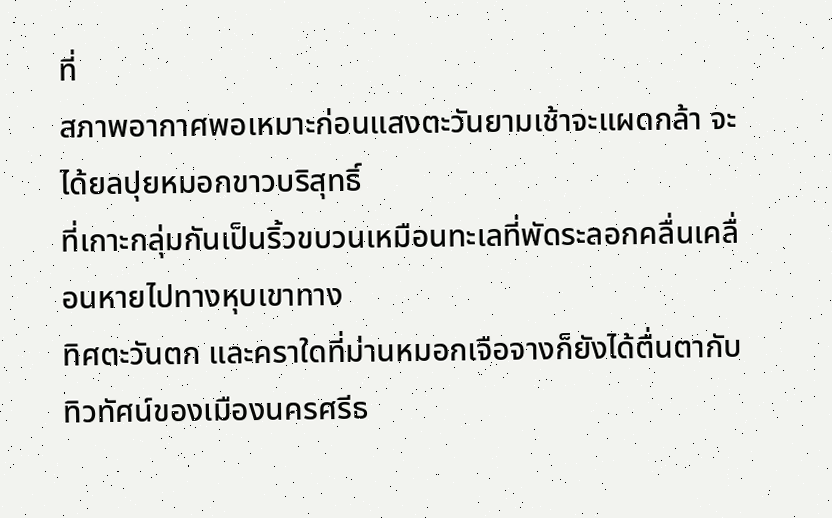ที่
สภาพอากาศพอเหมาะก่อนแสงตะวันยามเช้าจะแผดกล้า จะได้ยลปุยหมอกขาวบริสุทธิ์
ที่เกาะกลุ่มกันเป็นริ้วขบวนเหมือนทะเลที่พัดระลอกคลื่นเคลื่อนหายไปทางหุบเขาทาง
ทิศตะวันตก และคราใดที่ม่านหมอกเจือจางก็ยังได้ตื่นตากับทิวทัศน์ของเมืองนครศรีธ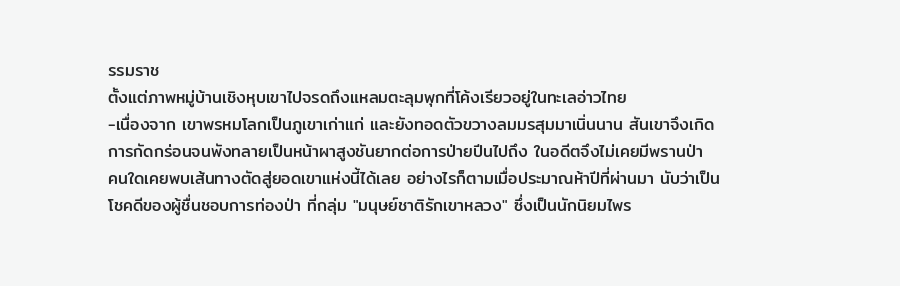รรมราช
ตั้งแต่ภาพหมู่บ้านเชิงหุบเขาไปจรดถึงแหลมตะลุมพุกที่โค้งเรียวอยู่ในทะเลอ่าวไทย
-เนื่องจาก เขาพรหมโลกเป็นภูเขาเก่าแก่ และยังทอดตัวขวางลมมรสุมมาเนิ่นนาน สันเขาจึงเกิด
การกัดกร่อนจนพังทลายเป็นหน้าผาสูงชันยากต่อการป่ายปีนไปถึง ในอดีตจึงไม่เคยมีพรานป่า
คนใดเคยพบเส้นทางตัดสู่ยอดเขาแห่งนี้ได้เลย อย่างไรก็ตามเมื่อประมาณห้าปีที่ผ่านมา นับว่าเป็น
โชคดีของผู้ชื่นชอบการท่องป่า ที่กลุ่ม "มนุษย์ชาติรักเขาหลวง" ซึ่งเป็นนักนิยมไพร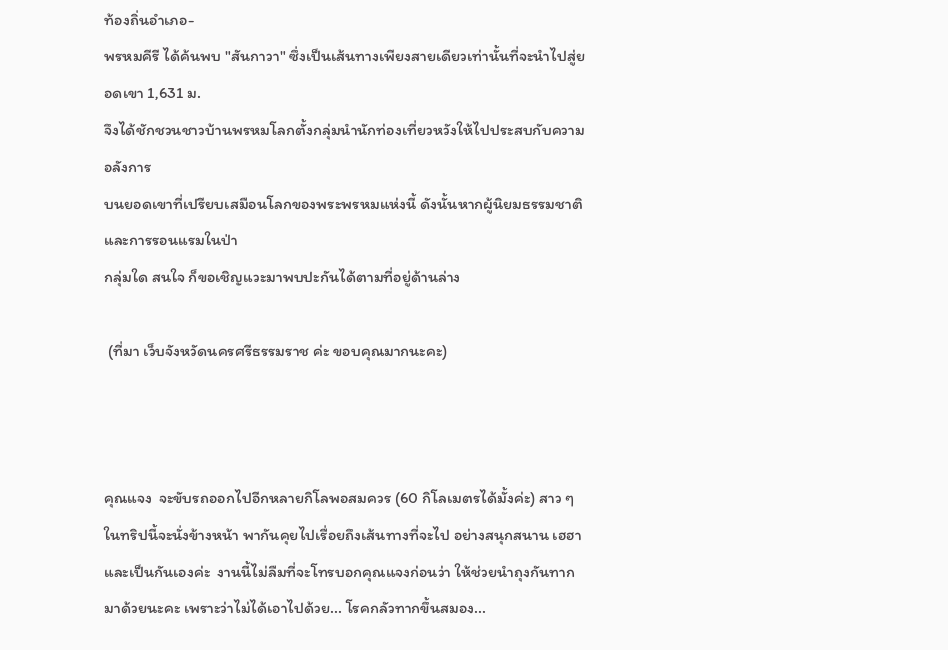ท้องถิ่นอำเภอ-
พรหมคีรี ได้ค้นพบ "สันกาวา" ซึ่งเป็นเส้นทางเพียงสายเดียวเท่านั้นที่จะนำไปสู่ยอดเขา 1,631 ม.
จึงได้ชักชวนชาวบ้านพรหมโลกตั้งกลุ่มนำนักท่องเที่ยวหวังให้ไปประสบกับความอลังการ
บนยอดเขาที่เปรียบเสมือนโลกของพระพรหมแห่งนี้ ดังนั้นหากผู้นิยมธรรมชาติและการรอนแรมในป่า
กลุ่มใด สนใจ ก็ขอเชิญแวะมาพบปะกันได้ตามที่อยู่ด้านล่าง

 (ที่มา เว็บจังหวัดนครศรีธรรมราช ค่ะ ขอบคุณมากนะคะ)



คุณแจง  จะขับรถออกไปอีกหลายกิโลพอสมควร (60 กิโลเมตรได้มั้งค่ะ) สาว ๆ ในทริปนี้จะนั่งข้างหน้า พากันคุยไปเรื่อยถึงเส้นทางที่จะไป อย่างสนุกสนาน เฮฮา และเป็นกันเองค่ะ  งานนี้ไม่ลืมที่จะโทรบอกคุณแจงก่อนว่า ให้ช่วยนำถุงกันทากมาด้วยนะคะ เพราะว่าไม่ได้เอาไปด้วย... โรคกลัวทากขึ้นสมอง...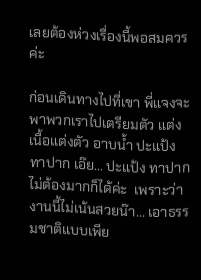เลยต้องห่วงเรื่องนี้พอสมควรค่ะ

ก่อนเดินทางไปที่เขา พี่แจงจะพาพวกเราไปเตรียมตัว แต่งเนื้อแต่งตัว อาบน้ำ ปะแป้ง ทาปาก เอ๊ย... ปะแป้ง ทาปาก ไม่ต้องมากก็ได้ค่ะ  เพราะว่างานนี้ไม่เน้นสวยน๊า... เอาธรรมชาติแบบเพีย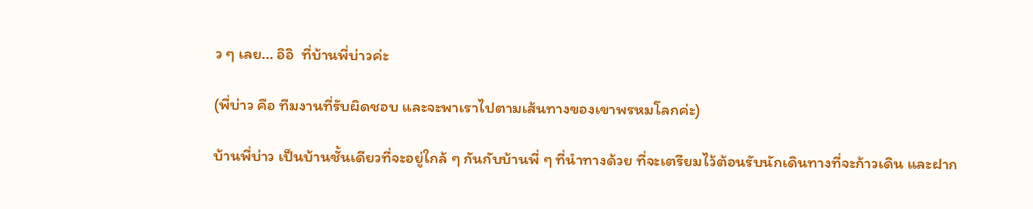ว ๆ เลย... อิอิ  ที่บ้านพี่บ่าวค่ะ

(พี่บ่าว คือ ทีมงานที่รับผิดชอบ และจะพาเราไปตามเส้นทางของเขาพรหมโลกค่ะ)

บ้านพี่บ่าว เป็นบ้านชั้นเดียวที่จะอยู่ใกล้ ๆ กันกับบ้านพี่ ๆ ที่นำทางด้วย ที่จะเตรียมไว้ต้อนรับนักเดินทางที่จะก้าวเดิน และฝาก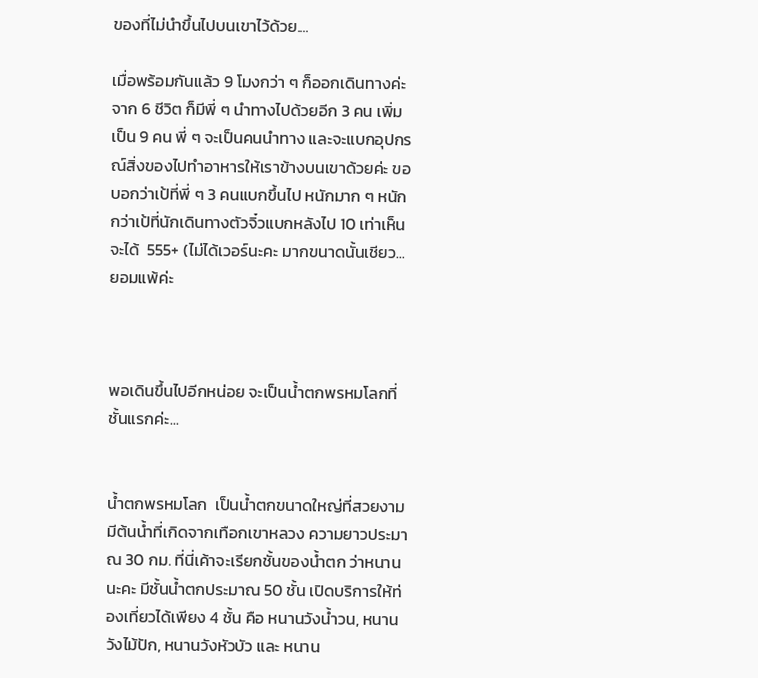ของที่ไม่นำขึ้นไปบนเขาไว้ด้วย....

เมื่อพร้อมกันแล้ว 9 โมงกว่า ๆ ก็ออกเดินทางค่ะ จาก 6 ชีวิต ก็มีพี่ ๆ นำทางไปด้วยอีก 3 คน เพิ่มเป็น 9 คน พี่ ๆ จะเป็นคนนำทาง และจะแบกอุปกรณ์สิ่งของไปทำอาหารให้เราข้างบนเขาด้วยค่ะ ขอบอกว่าเป้ที่พี่ ๆ 3 คนแบกขึ้นไป หนักมาก ๆ หนักกว่าเป้ที่นักเดินทางตัวจิ๋วแบกหลังไป 10 เท่าเห็นจะได้  555+ (ไม่ได้เวอร์นะคะ มากขนาดนั้นเชียว...ยอมแพ้ค่ะ



พอเดินขึ้นไปอีกหน่อย จะเป็นน้ำตกพรหมโลกที่ชั้นแรกค่ะ...


น้ำตกพรหมโลก  เป็นน้ำตกขนาดใหญ่ที่สวยงาม  มีต้นน้ำที่เกิดจากเทือกเขาหลวง ความยาวประมาณ 30 กม. ที่นี่เค้าจะเรียกชั้นของน้ำตก ว่าหนานนะคะ มีชั้นน้ำตกประมาณ 50 ชั้น เปิดบริการให้ท่องเที่ยวได้เพียง 4 ชั้น คือ หนานวังน้ำวน, หนานวังไม้ปัก, หนานวังหัวบัว และ หนาน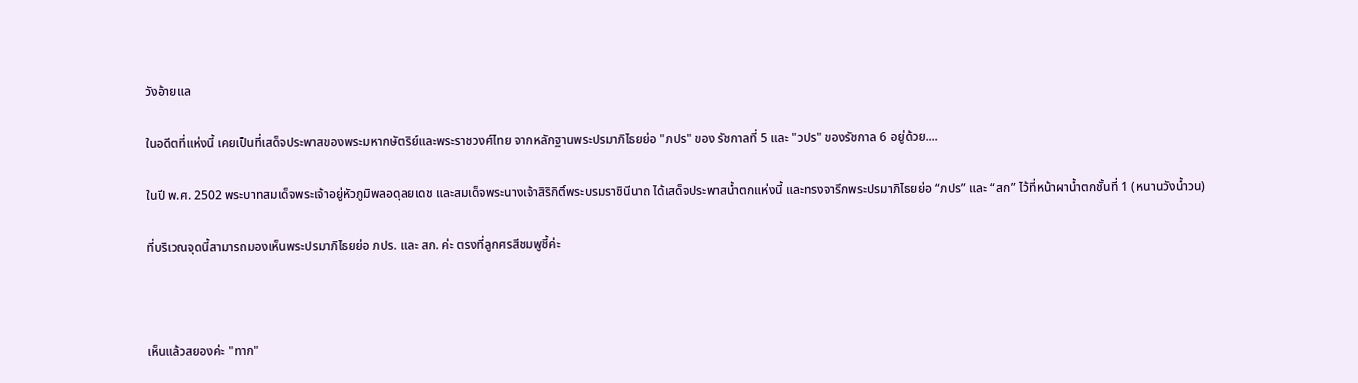วังอ้ายแล

ในอดีตที่แห่งนี้ เคยเป็นที่เสด็จประพาสของพระมหากษัตริย์และพระราชวงศ์ไทย จากหลักฐานพระปรมาภิไธยย่อ "ภปร" ของ รัชกาลที่ 5 และ "วปร" ของรัชกาล 6 อยู่ด้วย....

ในปี พ.ศ. 2502 พระบาทสมเด็จพระเจ้าอยู่หัวภูมิพลอดุลยเดช และสมเด็จพระนางเจ้าสิริกิติ์พระบรมราชินีนาถ ได้เสด็จประพาสน้ำตกแห่งนี้ และทรงจารึกพระปรมาภิไธยย่อ “ภปร” และ “สก” ไว้ที่หน้าผาน้ำตกชั้นที่ 1 (หนานวังน้ำวน)

ที่บริเวณจุดนี้สามารถมองเห็นพระปรมาภิไธยย่อ ภปร. และ สก. ค่ะ ตรงที่ลูกศรสีชมพูชี้ค่ะ



เห็นแล้วสยองค่ะ "ทาก"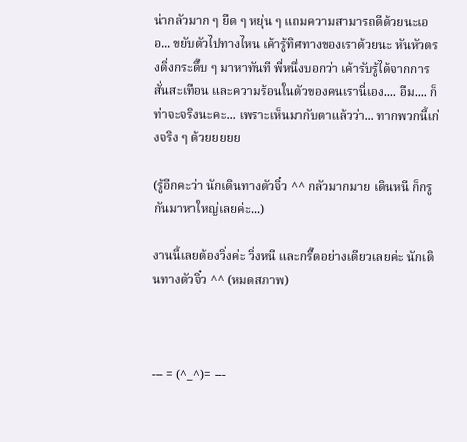น่ากลัวมาก ๆ ยืด ๆ หยุ่น ๆ แถมความสามารถดีด้วยนะเออ... ขยับตัวไปทางไหน เค้ารู้ทิศทางของเราด้วยนะ หันหัวตรงดิ่งกระดึ๊บ ๆ มาหาทันที พี่หนึ่งบอกว่า เค้ารับรู้ได้จากการสั่นสะเทือน และความร้อนในตัวของคนเรานี่เอง.... อืม.... ก็ท่าจะจริงนะคะ... เพราะเห็นมากับตาแล้วว่า... ทากพวกนี้เก่งจริง ๆ ด้วยยยยย

(รู้อีกคะว่า นักเดินทางตัวจิ๋ว ^^ กลัวมากมาย เดินหนี ก็กรูกันมาหาใหญ่เลยค่ะ...)

งานนี้เลยต้องวิ่งค่ะ วิ่งหนี และกรี๊ดอย่างเดียวเลยค่ะ นักเดินทางตัวจิ๋ว ^^ (หมดสภาพ)



--- = (^_^)= ---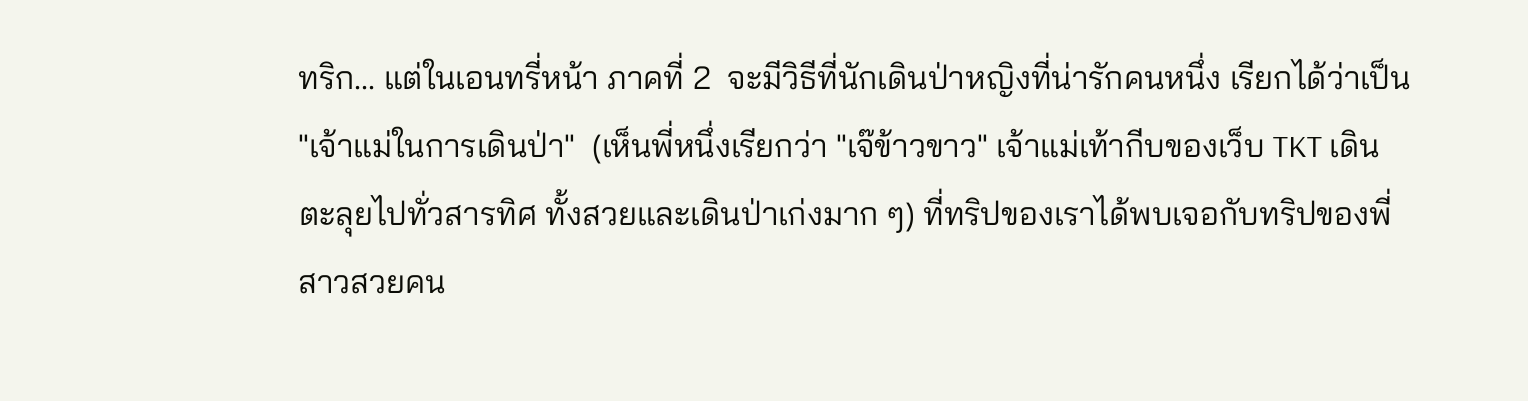ทริก... แต่ในเอนทรี่หน้า ภาคที่ 2  จะมีวิธีที่นักเดินป่าหญิงที่น่ารักคนหนึ่ง เรียกได้ว่าเป็น "เจ้าแม่ในการเดินป่า"  (เห็นพี่หนึ่งเรียกว่า "เจ๊ข้าวขาว" เจ้าแม่เท้ากีบของเว็บ TKT เดินตะลุยไปทั่วสารทิศ ทั้งสวยและเดินป่าเก่งมาก ๆ) ที่ทริปของเราได้พบเจอกับทริปของพี่สาวสวยคน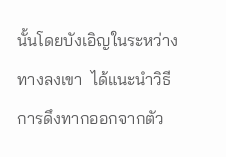นั้นโดยบังเอิญในระหว่างทางลงเขา  ได้แนะนำวิธีการดึงทากออกจากตัว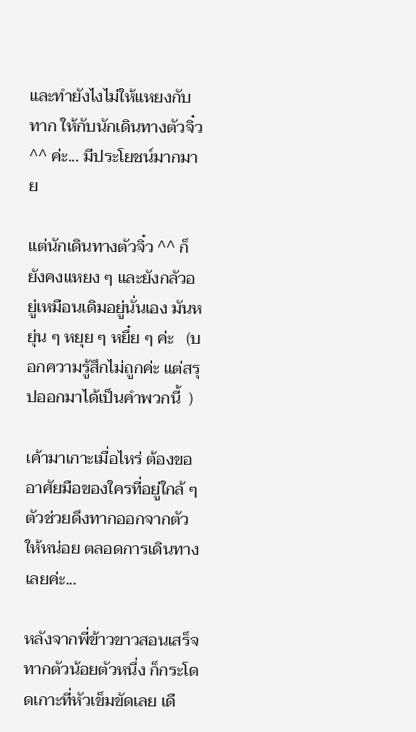และทำยังไงไม่ให้แหยงกับทาก ให้กับนักเดินทางตัวจิ๋ว ^^ ค่ะ... มีประโยชน์มากมาย

แต่นักเดินทางตัวจิ๋ว ^^ ก็ยังคงแหยง ๆ และยังกลัวอยู่เหมือนเดิมอยู่นั่นเอง มันหยุ่น ๆ หยุย ๆ หยึ๋ย ๆ ค่ะ   (บอกความรู้สึกไม่ถูกค่ะ แต่สรุปออกมาได้เป็นคำพวกนี้  )

เค้ามาเกาะเมื่อไหร่ ต้องขออาศัยมือของใครที่อยู่ใกล้ ๆ ตัวช่วยดึงทากออกจากตัวให้หน่อย ตลอดการเดินทางเลยค่ะ...

หลังจากพี่ข้าวขาวสอนเสร็จ ทากตัวน้อยตัวหนึ่ง ก็กระโดดเกาะที่หัวเข็มขัดเลย เดื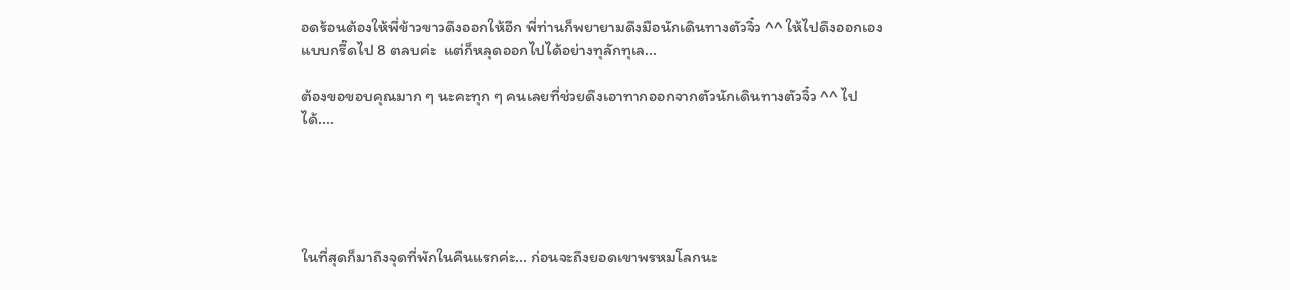อดร้อนต้องให้พี่ข้าวขาวดึงออกให้อีก พี่ท่านก็พยายามดึงมือนักเดินทางตัวจิ๋ว ^^ ให้ไปดึงออกเอง แบบกรี๊ดไป 8 ตลบค่ะ  แต่ก็หลุดออกไปได้อย่างทุลักทุเล...

ต้องขอขอบคุณมาก ๆ นะคะทุก ๆ คนเลยที่ช่วยดึงเอาทากออกจากตัวนักเดินทางตัวจิ๋ว ^^ ไปได้....





ในที่สุดก็มาถึงจุดที่พักในคืนแรกค่ะ... ก่อนจะถึงยอดเขาพรหมโลกนะ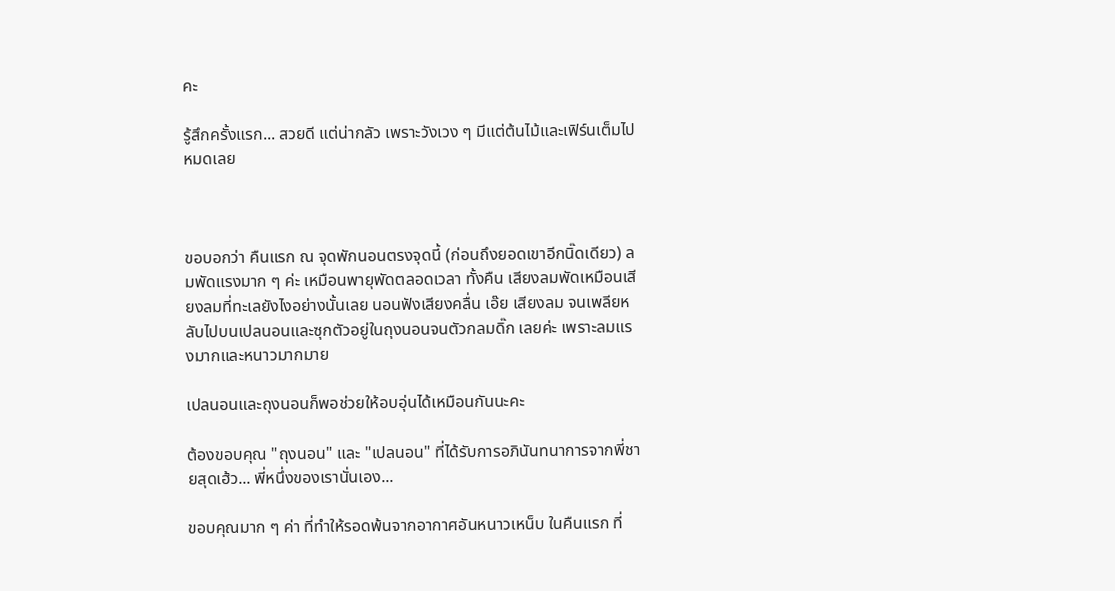คะ

รู้สึกครั้งแรก... สวยดี แต่น่ากลัว เพราะวังเวง ๆ มีแต่ต้นไม้และเฟิร์นเต็มไปหมดเลย



ขอบอกว่า คืนแรก ณ จุดพักนอนตรงจุดนี้ (ก่อนถึงยอดเขาอีกนิ๊ดเดียว) ลมพัดแรงมาก ๆ ค่ะ เหมือนพายุพัดตลอดเวลา ทั้งคืน เสียงลมพัดเหมือนเสียงลมที่ทะเลยังไงอย่างนั้นเลย นอนฟังเสียงคลื่น เอ๊ย เสียงลม จนเพลียหลับไปบนเปลนอนและซุกตัวอยู่ในถุงนอนจนตัวกลมดิ๊ก เลยค่ะ เพราะลมแรงมากและหนาวมากมาย

เปลนอนและถุงนอนก็พอช่วยให้อบอุ่นได้เหมือนกันนะคะ

ต้องขอบคุณ "ถุงนอน" และ "เปลนอน" ที่ได้รับการอภินันทนาการจากพี่ชายสุดเฮ้ว... พี่หนึ่งของเรานั่นเอง...

ขอบคุณมาก ๆ ค่า ที่ทำให้รอดพ้นจากอากาศอันหนาวเหน็บ ในคืนแรก ที่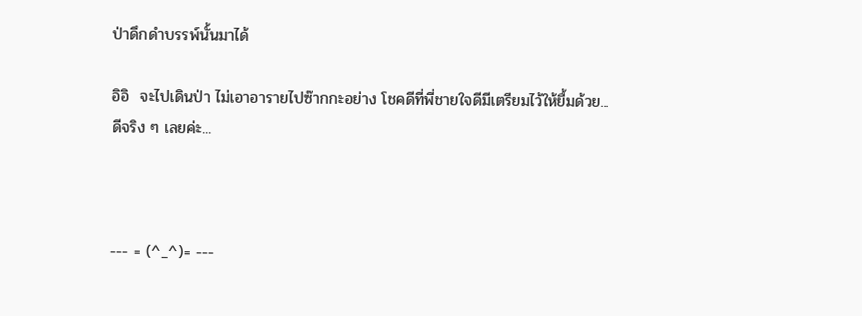ป่าดึกดำบรรพ์นั้นมาได้

อิอิ  จะไปเดินป่า ไม่เอาอารายไปซ๊ากกะอย่าง โชคดีที่พี่ชายใจดีมีเตรียมไว้ให้ยื้มด้วย...ดีจริง ๆ เลยค่ะ...



--- = (^_^)= ---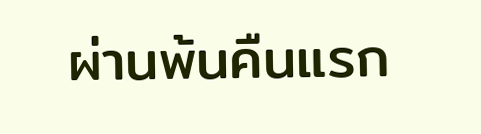ผ่านพ้นคืนแรก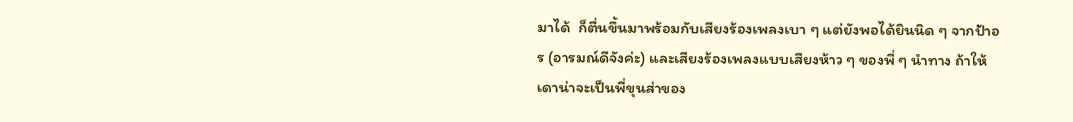มาได้  ก็ตื่นขึ้นมาพร้อมกับเสียงร้องเพลงเบา ๆ แต่ยังพอได้ยินนิด ๆ จากป้าอร (อารมณ์ดีจังค่ะ) และเสียงร้องเพลงแบบเสียงห้าว ๆ ของพี่ ๆ นำทาง ถ้าให้เดาน่าจะเป็นพี่ขุนส่าของ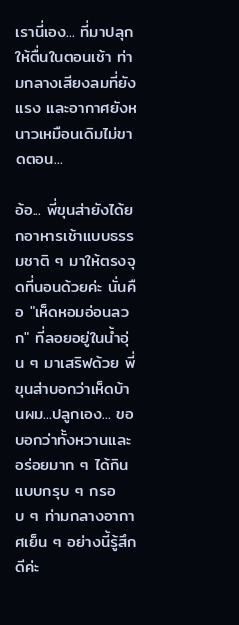เรานี่เอง... ที่มาปลุกให้ตื่นในตอนเช้า ท่ามกลางเสียงลมที่ยังแรง และอากาศยังหนาวเหมือนเดิมไม่ขาดตอน...

อ้อ... พี่ขุนส่ายังได้ยกอาหารเช้าแบบธรรมชาติ ๆ มาให้ตรงจุดที่นอนด้วยค่ะ นั่นคือ "เห็ดหอมอ่อนลวก" ที่ลอยอยู่ในน้ำอุ่น ๆ มาเสริฟด้วย พี่ขุนส่าบอกว่าเห็ดบ้านผม...ปลูกเอง... ขอบอกว่าทั้งหวานและอร่อยมาก ๆ ได้กินแบบกรุบ ๆ กรอบ ๆ ท่ามกลางอากาศเย็น ๆ อย่างนี้รู้สึกดีค่ะ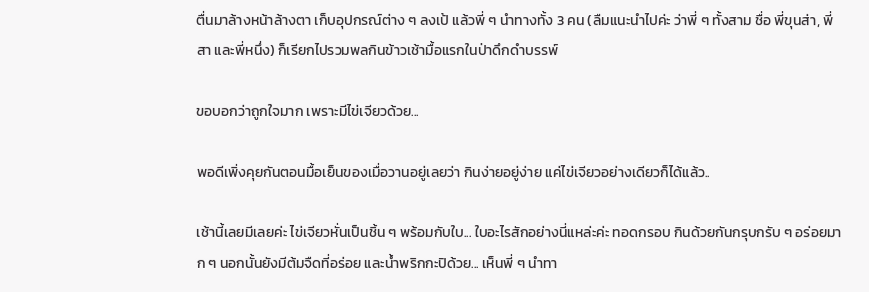ตื่นมาล้างหน้าล้างตา เก็บอุปกรณ์ต่าง ๆ ลงเป้ แล้วพี่ ๆ นำทางทั้ง 3 คน (ลืมแนะนำไปค่ะ ว่าพี่ ๆ ทั้งสาม ชื่อ พี่ขุนส่า, พี่สา และพี่หนึ่ง) ก็เรียกไปรวมพลกินข้าวเช้ามื้อแรกในป่าดึกดำบรรพ์

ขอบอกว่าถูกใจมาก เพราะมีไข่เจียวด้วย...

พอดีเพิ่งคุยกันตอนมื้อเย็นของเมื่อวานอยู่เลยว่า กินง่ายอยู่ง่าย แค่ไข่เจียวอย่างเดียวก็ได้แล้ว..

เช้านี้เลยมีเลยค่ะ ไข่เจียวหั่นเป็นชิ้น ๆ พร้อมกับใบ... ใบอะไรสักอย่างนี่แหล่ะค่ะ ทอดกรอบ กินด้วยกันกรุบกรับ ๆ อร่อยมาก ๆ นอกนั้นยังมีต้มจืดที่อร่อย และน้ำพริกกะปิด้วย... เห็นพี่ ๆ นำทา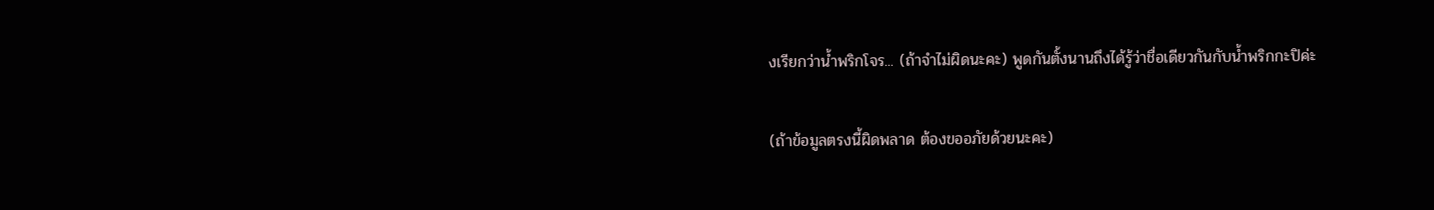งเรียกว่าน้ำพริกโจร... (ถ้าจำไม่ผิดนะคะ) พูดกันตั้งนานถึงได้รู้ว่าชื่อเดียวกันกับน้ำพริกกะปิค่ะ

(ถ้าข้อมูลตรงนี้ผิดพลาด ต้องขออภัยด้วยนะคะ)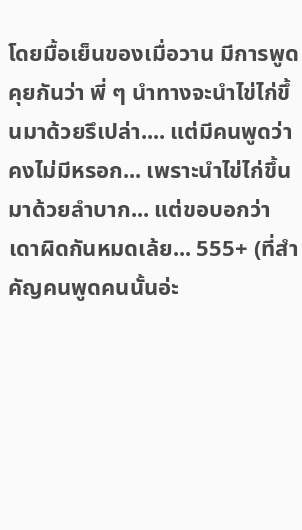โดยมื้อเย็นของเมื่อวาน มีการพูดคุยกันว่า พี่ ๆ นำทางจะนำไข่ไก่ขึ้นมาด้วยรึเปล่า.... แต่มีคนพูดว่า คงไม่มีหรอก... เพราะนำไข่ไก่ขึ้นมาด้วยลำบาก... แต่ขอบอกว่าเดาผิดกันหมดเล้ย... 555+ (ที่สำคัญคนพูดคนนั้นอ่ะ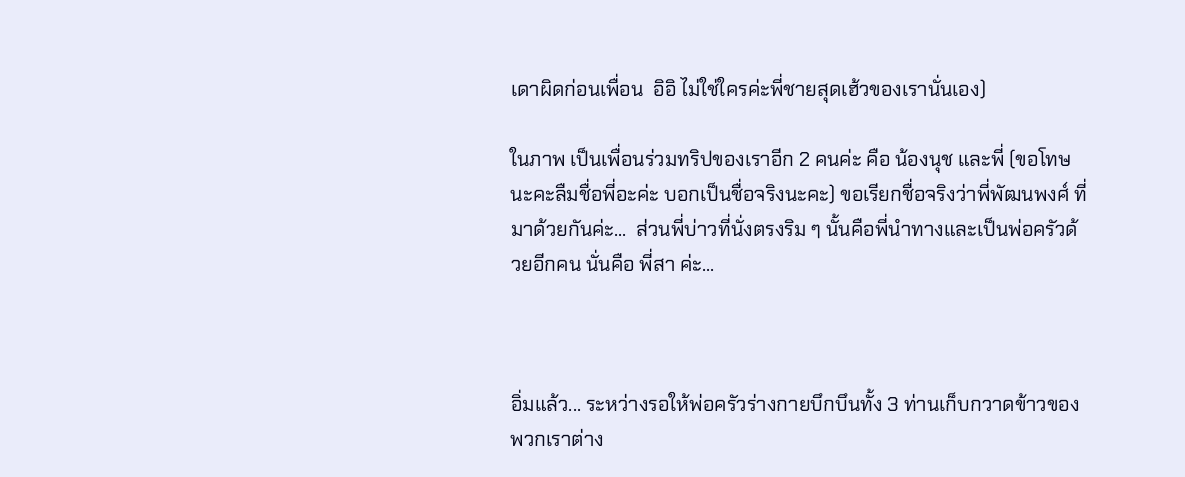เดาผิดก่อนเพื่อน  อิอิ ไม่ใช่ใครค่ะพี่ชายสุดเฮ้วของเรานั่นเอง)

ในภาพ เป็นเพื่อนร่วมทริปของเราอีก 2 คนค่ะ คือ น้องนุช และพี่ (ขอโทษนะคะลืมชื่อพี่อะค่ะ บอกเป็นชื่อจริงนะคะ) ขอเรียกชื่อจริงว่าพี่พัฒนพงศ์ ที่มาด้วยกันค่ะ...  ส่วนพี่บ่าวที่นั่งตรงริม ๆ นั้นคือพี่นำทางและเป็นพ่อครัวด้วยอีกคน นั่นคือ พี่สา ค่ะ...



อิ่มแล้ว... ระหว่างรอให้พ่อครัวร่างกายบึกบึนทั้ง 3 ท่านเก็บกวาดข้าวของ พวกเราต่าง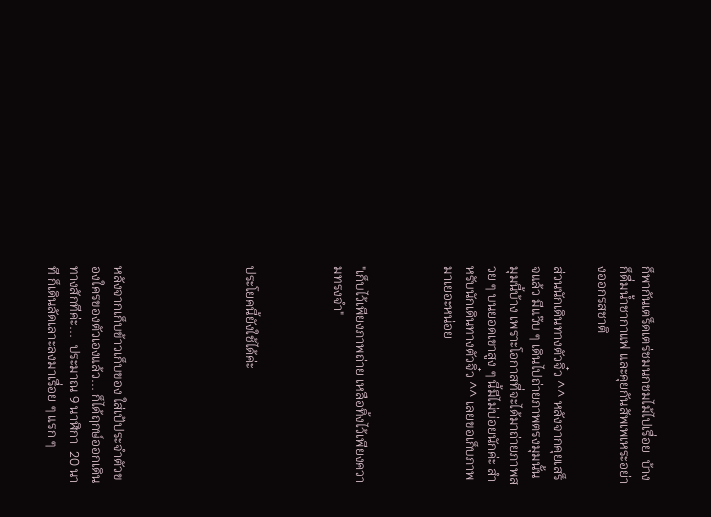ก็พากันเตร็ดเตร่ชมนกชมไม้ไปเรื่อย  บ้างก็ดื่มน้ำชากาแฟ และคุยกันสัพเพเหระอย่างออกรสชาติ

ส่วนนักเดินทางตัวจิ๋ว ^^ หลังจากคุยเสร็จแล้ว มีแว๊บ ๆ เดินไปถ่ายภาพตรงมุมนั้นมุมนี้บ้าง เพราะโอกาสที่จะได้มาถ่ายภาพสวย ๆ บนยอดเขาสูง ๆ นี้มีไม่บ่อยนักค่ะ สำหรับนักเดินทางตัวจิ๋ว ^^ เลยขอเก็บภาพมาเยอะหน่อย



"เก็บไว้เพียงภาพถ่าย เหลือทิ้งไว้เพียงความทรงจำ"



ประโยคนี้ยังใช้ได้ค่ะ





หลังจากเก็บข้าวเก็บของ ใส่เป้ประจำตัวของใครของตัวเองแล้ว... ก็ได้ฤกษ์ออกเดินทางสักทีค่ะ...  ประมาณ 9 นาฬิกา  20 นาที ก็เดินลัดเลาะลงมาเรื่อย ๆ แรก ๆ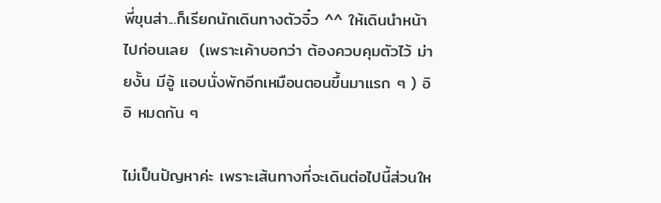พี่ขุนส่า...ก็เรียกนักเดินทางตัวจิ๋ว ^^ ให้เดินนำหน้าไปก่อนเลย  (เพราะเค้าบอกว่า ต้องควบคุมตัวไว้ ม่ายงั้น มีอู้ แอบนั่งพักอีกเหมือนตอนขึ้นมาแรก ๆ ) อิอิ หมดกัน ๆ

ไม่เป็นปัญหาค่ะ เพราะเส้นทางที่จะเดินต่อไปนี้ส่วนให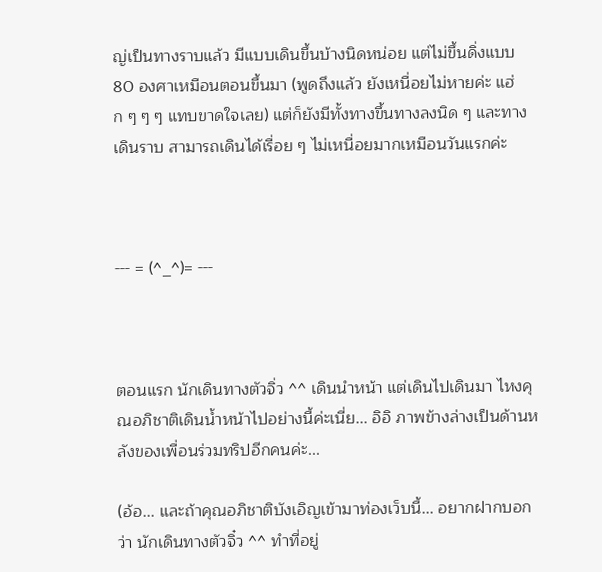ญ่เป็นทางราบแล้ว มีแบบเดินขึ้นบ้างนิดหน่อย แต่ไม่ขึ้นดิ่งแบบ 80 องศาเหมือนตอนขึ้นมา (พูดถึงแล้ว ยังเหนื่อยไม่หายค่ะ แฮ่ก ๆ ๆ ๆ แทบขาดใจเลย) แต่ก็ยังมีทั้งทางขึ้นทางลงนิด ๆ และทางเดินราบ สามารถเดินได้เรื่อย ๆ ไม่เหนื่อยมากเหมือนวันแรกค่ะ



--- = (^_^)= ---



ตอนแรก นักเดินทางตัวจิ่ว ^^ เดินนำหน้า แต่เดินไปเดินมา ไหงคุณอภิชาติเดินน้ำหน้าไปอย่างนี้ค่ะเนี่ย... อิอิ ภาพข้างล่างเป็นด้านหลังของเพื่อนร่วมทริปอีกคนค่ะ...

(อ้อ... และถ้าคุณอภิชาติบังเอิญเข้ามาท่องเว็บนี้... อยากฝากบอกว่า นักเดินทางตัวจิ๋ว ^^ ทำที่อยู่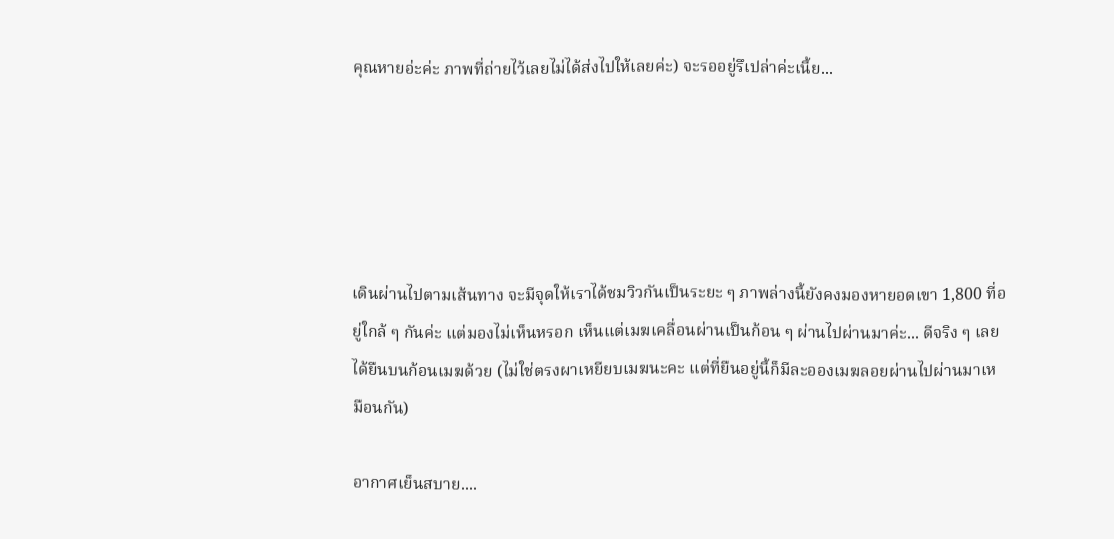คุณหายอ่ะค่ะ ภาพที่ถ่ายไว้เลยไม่ได้ส่งไปให้เลยค่ะ) จะรออยู่รึเปล่าค่ะเนี้ย...





เดินผ่านไปตามเส้นทาง จะมีจุดให้เราได้ชมวิวกันเป็นระยะ ๆ ภาพล่างนี้ยังคงมองหายอดเขา 1,800 ที่อยู่ใกล้ ๆ กันค่ะ แต่มองไม่เห็นหรอก เห็นแต่เมฆเคลื่อนผ่านเป็นก้อน ๆ ผ่านไปผ่านมาค่ะ... ดีจริง ๆ เลย ได้ยืนบนก้อนเมฆด้วย (ไม่ใช่ตรงผาเหยียบเมฆนะคะ แต่ที่ยืนอยู่นี้ก็มีละอองเมฆลอยผ่านไปผ่านมาเหมือนกัน)

อากาศเย็นสบาย....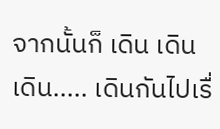จากนั้นก็ เดิน เดิน เดิน..... เดินกันไปเรื่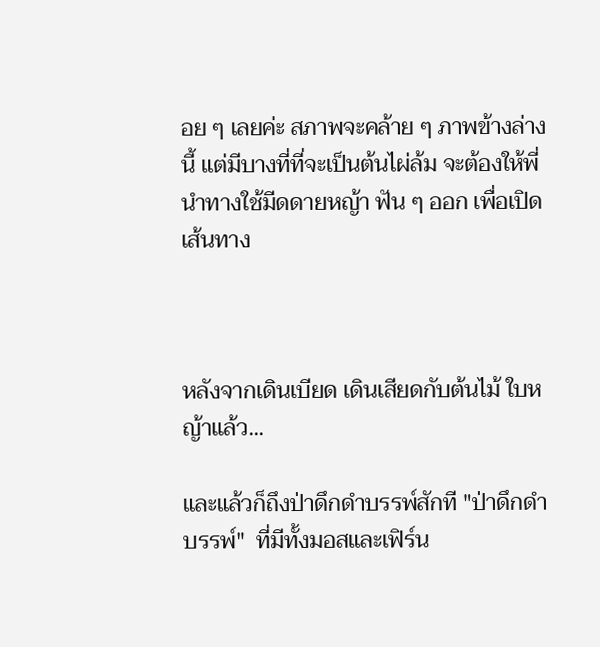อย ๆ เลยค่ะ สภาพจะคล้าย ๆ ภาพข้างล่างนี้ แต่มีบางที่ที่จะเป็นต้นไผ่ล้ม จะต้องให้พี่นำทางใช้มีดดายหญ้า ฟัน ๆ ออก เพื่อเปิดเส้นทาง



หลังจากเดินเบียด เดินเสียดกับต้นไม้ ใบหญ้าแล้ว...

และแล้วก็ถึงป่าดึกดำบรรพ์สักที "ป่าดึกดำบรรพ์"  ที่มีทั้งมอสและเฟิร์น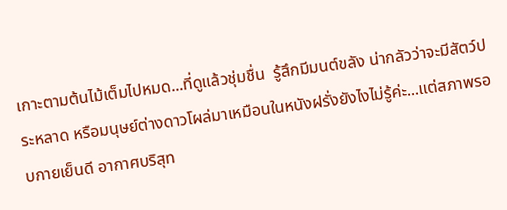เกาะตามต้นไม้เต็มไปหมด...ที่ดูแล้วชุ่มชื่น  รู้สึกมีมนต์ขลัง น่ากลัวว่าจะมีสัตว์ประหลาด หรือมนุษย์ต่างดาวโผล่มาเหมือนในหนังฝรั่งยังไงไม่รู้ค่ะ...แต่สภาพรอบกายเย็นดี อากาศบริสุท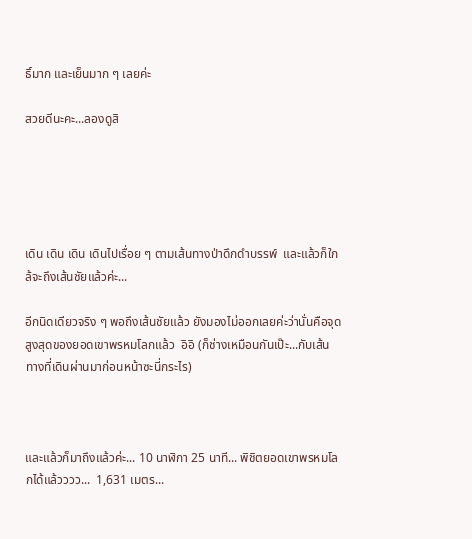ธิ์มาก และเย็นมาก ๆ เลยค่ะ

สวยดีนะคะ...ลองดูสิ





เดิน เดิน เดิน เดินไปเรื่อย ๆ ตามเส้นทางป่าดึกดำบรรพ์  และแล้วก็ใกล้จะถึงเส้นชัยแล้วค่ะ...

อีกนิดเดียวจริง ๆ พอถึงเส้นชัยแล้ว ยังมองไม่ออกเลยค่ะว่านั่นคือจุดสูงสุดของยอดเขาพรหมโลกแล้ว  อิอิ (ก็ช่างเหมือนกันเป๊ะ...กับเส้นทางที่เดินผ่านมาก่อนหน้าซะนี่กระไร)



และแล้วก็มาถึงแล้วค่ะ... 10 นาฬิกา 25 นาที... พิชิตยอดเขาพรหมโลกได้แล้วววว...  1,631 เมตร...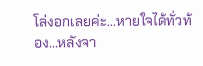โล่งอกเลยค่ะ...หายใจได้ทั่วท้อง...หลังจา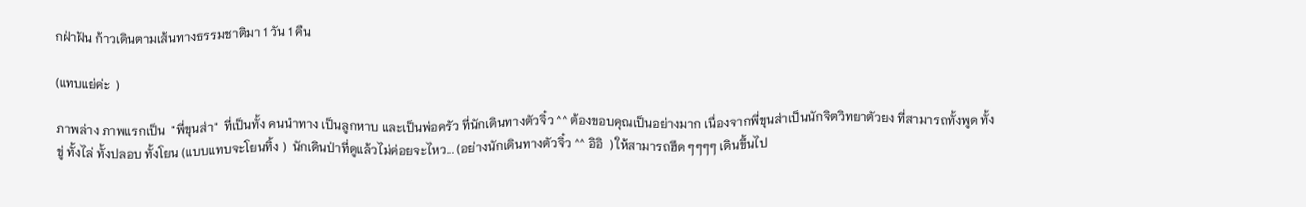กฝ่าฝัน ก้าวเดินตามเส้นทางธรรมชาติมา 1 วัน 1 คืน

(แทบแย่ค่ะ  )

ภาพล่าง ภาพแรกเป็น  "พี่ขุนส่า"  ที่เป็นทั้ง คนนำทาง เป็นลูกหาบ และเป็นพ่อครัว ที่นักเดินทางตัวจิ๋ว ^^ ต้องขอบคุณเป็นอย่างมาก เนื่องจากพี่ขุนส่าเป็นนักจิตวิทยาตัวยง ที่สามารถทั้งพูด ทั้งขู่ ทั้งไล่ ทั้งปลอบ ทั้งโยน (แบบแทบจะโยนทิ้ง )  นักเดินป่าที่ดูแล้วไม่ค่อยจะไหว... (อย่างนักเดินทางตัวจิ๋ว ^^ อิอิ  ) ให้สามารถฮึด ๆๆๆๆ เดินขึ้นไป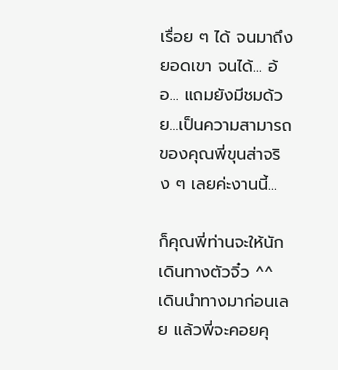เรื่อย ๆ ได้ จนมาถึงยอดเขา จนได้... อ้อ... แถมยังมีชมด้วย...เป็นความสามารถของคุณพี่ขุนส่าจริง ๆ เลยค่ะงานนี้...

ก็คุณพี่ท่านจะให้นักเดินทางตัวจิ๋ว ^^ เดินนำทางมาก่อนเลย แล้วพี่จะคอยคุ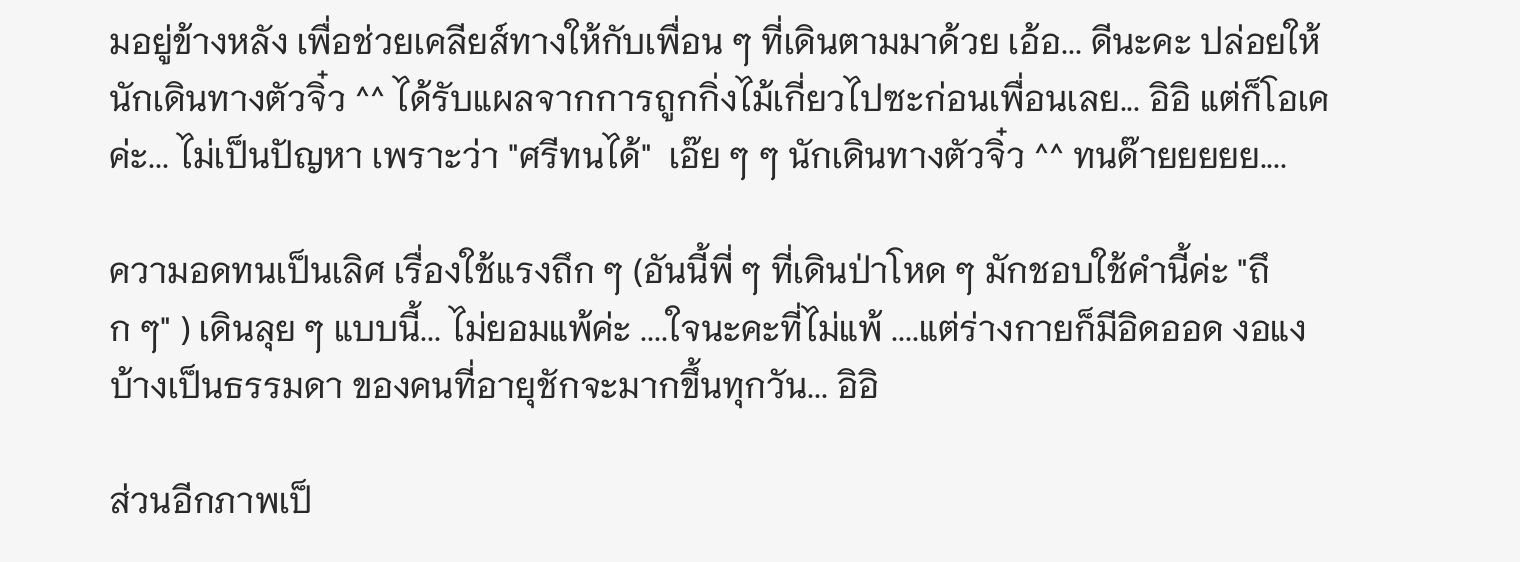มอยู่ข้างหลัง เพื่อช่วยเคลียส์ทางให้กับเพื่อน ๆ ที่เดินตามมาด้วย เอ้อ... ดีนะคะ ปล่อยให้นักเดินทางตัวจิ๋ว ^^ ได้รับแผลจากการถูกกิ่งไม้เกี่ยวไปซะก่อนเพื่อนเลย... อิอิ แต่ก็โอเคค่ะ... ไม่เป็นปัญหา เพราะว่า "ศรีทนได้"  เอ๊ย ๆ ๆ นักเดินทางตัวจิ๋ว ^^ ทนด๊ายยยยย....

ความอดทนเป็นเลิศ เรื่องใช้แรงถึก ๆ (อันนี้พี่ ๆ ที่เดินป่าโหด ๆ มักชอบใช้คำนี้ค่ะ "ถึก ๆ" ) เดินลุย ๆ แบบนี้... ไม่ยอมแพ้ค่ะ ....ใจนะคะที่ไม่แพ้ ....แต่ร่างกายก็มีอิดออด งอแง บ้างเป็นธรรมดา ของคนที่อายุชักจะมากขึ้นทุกวัน... อิอิ

ส่วนอีกภาพเป็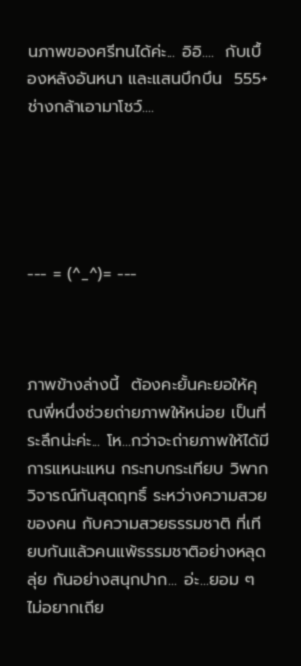นภาพของศรีทนได้ค่ะ... อิอิ....  กับเบื้องหลังอันหนา และแสนบึกบึน  555+ ช่างกล้าเอามาโชว์....





--- = (^_^)= ---



ภาพข้างล่างนี้  ต้องคะยั้นคะยอให้คุณพี่หนึ่งช่วยถ่ายภาพให้หน่อย เป็นที่ระลึกน่ะค่ะ... โห...กว่าจะถ่ายภาพให้ได้มีการแหนะแหน กระทบกระเทียบ วิพากวิจารณ์กันสุดฤทธิ์ ระหว่างความสวยของคน กับความสวยธรรมชาติ ที่เทียบกันแล้วคนแพ้ธรรมชาติอย่างหลุดลุ่ย กันอย่างสนุกปาก... อ่ะ...ยอม ๆ ไม่อยากเถีย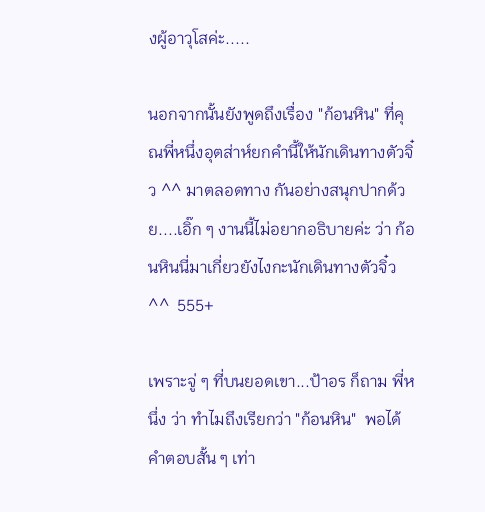งผู้อาวุโสค่ะ.....

นอกจากนั้นยังพูดถึงเรื่อง "ก้อนหิน" ที่คุณพี่หนึ่งอุตส่าห์ยกคำนี้ให้นักเดินทางตัวจิ๋ว ^^ มาตลอดทาง กันอย่างสนุกปากด้วย....เอิ๊ก ๆ งานนี้ไม่อยากอธิบายค่ะ ว่า ก้อนหินนี่มาเกี่ยวยังไงกะนักเดินทางตัวจิ๋ว ^^  555+

เพราะจู่ ๆ ที่บนยอดเขา...ป้าอร ก็ถาม พี่หนึ่ง ว่า ทำไมถึงเรียกว่า "ก้อนหิน"  พอได้คำตอบสั้น ๆ เท่า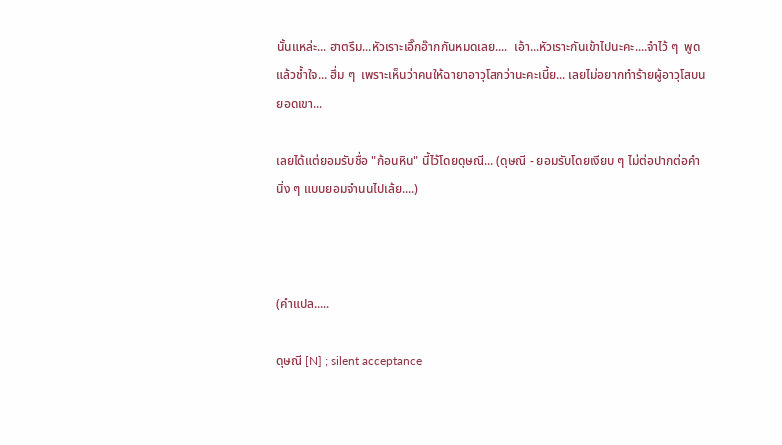นั้นแหล่ะ... ฮาตรึม...หัวเราะเอิ๊กอ๊ากกันหมดเลย....  เอ้า...หัวเราะกันเข้าไปนะคะ....จำไว้ ๆ  พูดแล้วช้ำใจ... ฮึ่ม ๆ  เพราะเห็นว่าคนให้ฉายาอาวุโสกว่านะคะเนี้ย... เลยไม่อยากทำร้ายผู้อาวุโสบนยอดเขา...

เลยได้แต่ยอมรับชื่อ "ก้อนหิน" นี้ไว้โดยดุษณี... (ดุษณี - ยอมรับโดยเงียบ ๆ ไม่ต่อปากต่อคำ นิ่ง ๆ แบบยอมจำนนไปเล้ย....)



(คำแปล.....

ดุษณี [N] ; silent acceptance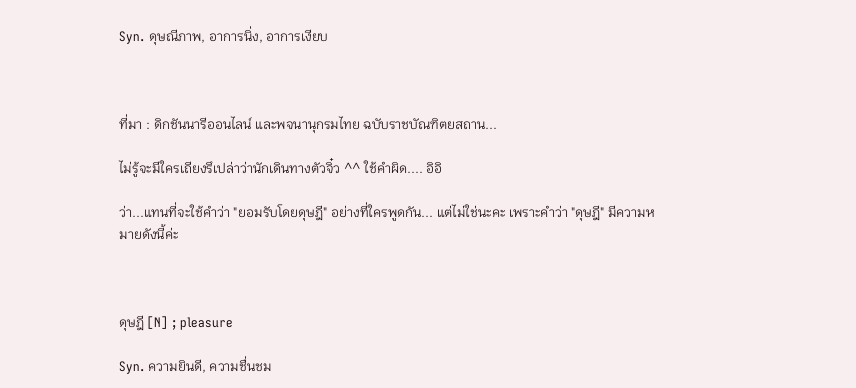Syn. ดุษณีภาพ, อาการนิ่ง, อาการเงียบ



ที่มา : ดิกชันนารีออนไลน์ และพจนานุกรมไทย ฉบับราชบัณฑิตยสถาน...

ไม่รู้จะมีใครเถียงรึเปล่าว่านักเดินทางตัวจิ๋ว ^^ ใช้คำผิด.... อิอิ

ว่า...แทนที่จะใช้คำว่า "ยอมรับโดยดุษฎี" อย่างที่ใครพูดกัน... แต่ไม่ใช่นะคะ เพราะคำว่า "ดุษฎี" มีความหมายดังนี้ค่ะ



ดุษฎี [N] ; pleasure

Syn. ความยินดี, ความชื่นชม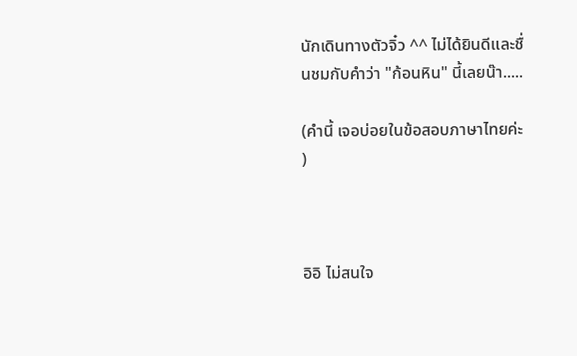นักเดินทางตัวจิ๋ว ^^ ไม่ได้ยินดีและชื่นชมกับคำว่า "ก้อนหิน" นี้เลยน๊า.....

(คำนี้ เจอบ่อยในข้อสอบภาษาไทยค่ะ  )



อิอิ ไม่สนใจ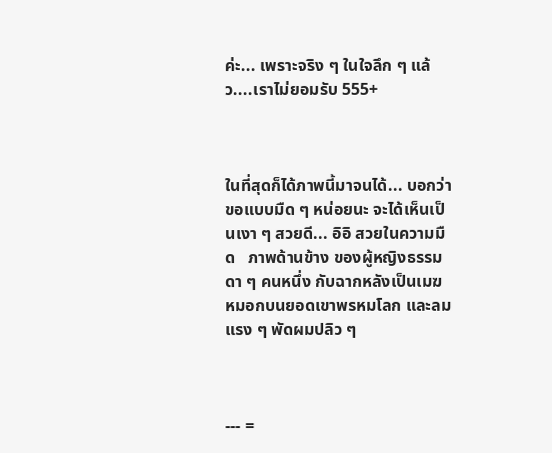ค่ะ... เพราะจริง ๆ ในใจลึก ๆ แล้ว....เราไม่ยอมรับ 555+



ในที่สุดก็ได้ภาพนี้มาจนได้... บอกว่าขอแบบมืด ๆ หน่อยนะ จะได้เห็นเป็นเงา ๆ สวยดี... อิอิ สวยในความมืด   ภาพด้านข้าง ของผู้หญิงธรรมดา ๆ คนหนึ่ง กับฉากหลังเป็นเมฆหมอกบนยอดเขาพรหมโลก และลมแรง ๆ พัดผมปลิว ๆ



--- =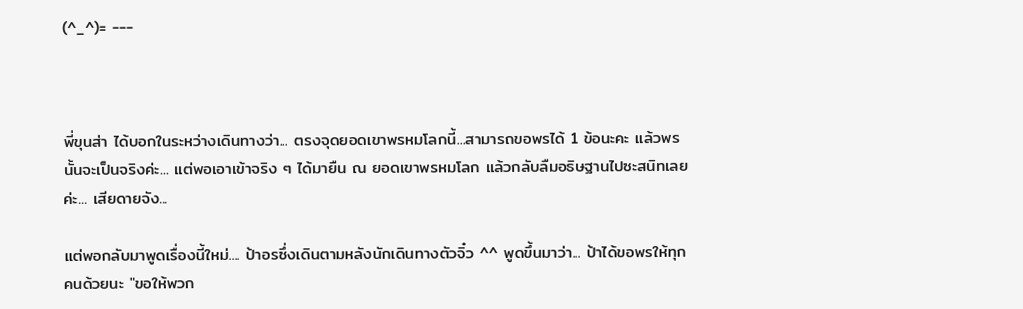(^_^)= ---



พี่ขุนส่า ได้บอกในระหว่างเดินทางว่า... ตรงจุดยอดเขาพรหมโลกนี้...สามารถขอพรได้ 1 ข้อนะคะ แล้วพรนั้นจะเป็นจริงค่ะ... แต่พอเอาเข้าจริง ๆ ได้มายืน ณ ยอดเขาพรหมโลก แล้วกลับลืมอธิษฐานไปซะสนิทเลยค่ะ... เสียดายจัง...

แต่พอกลับมาพูดเรื่องนี้ใหม่.... ป้าอรซึ่งเดินตามหลังนักเดินทางตัวจิ๋ว ^^ พูดขึ้นมาว่า... ป้าได้ขอพรให้ทุกคนด้วยนะ "ขอให้พวก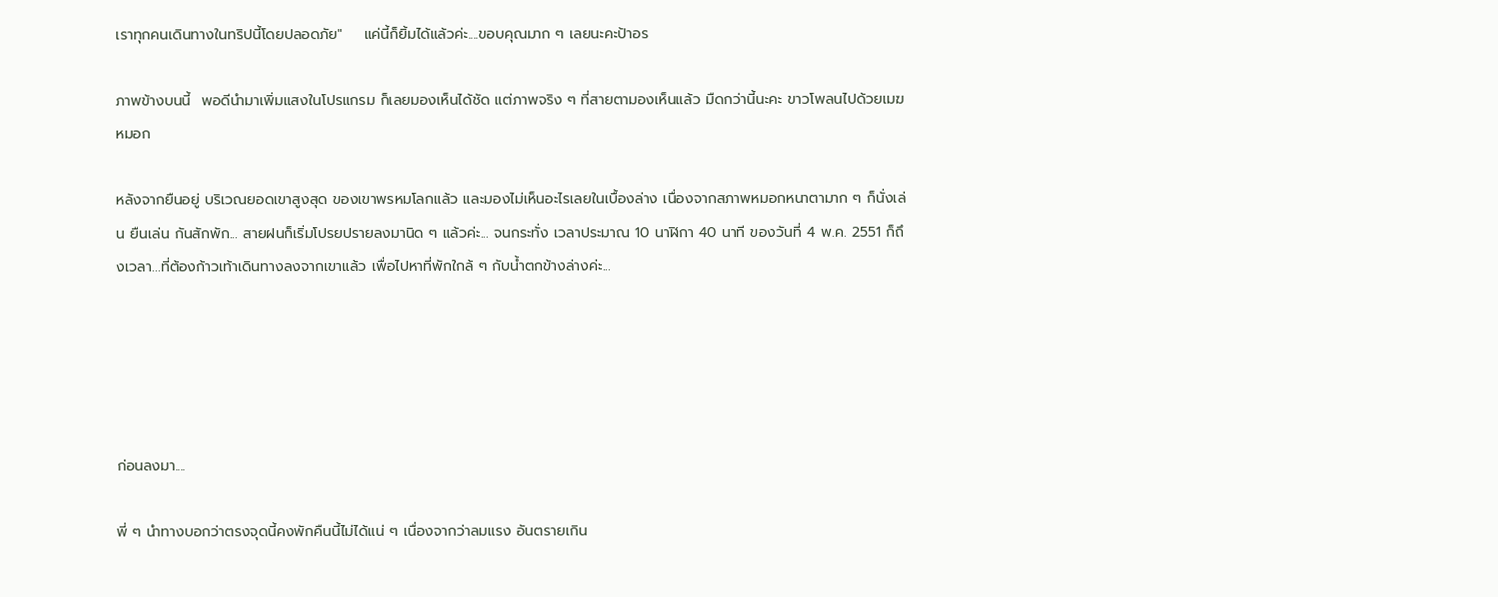เราทุกคนเดินทางในทริปนี้โดยปลอดภัย"    แค่นี้ก็ยิ้มได้แล้วค่ะ....ขอบคุณมาก ๆ เลยนะคะป้าอร

ภาพข้างบนนี้  พอดีนำมาเพิ่มแสงในโปรแกรม ก็เลยมองเห็นได้ชัด แต่ภาพจริง ๆ ที่สายตามองเห็นแล้ว มืดกว่านี้นะคะ ขาวโพลนไปด้วยเมฆหมอก

หลังจากยืนอยู่ บริเวณยอดเขาสูงสุด ของเขาพรหมโลกแล้ว และมองไม่เห็นอะไรเลยในเบื้องล่าง เนื่องจากสภาพหมอกหนาตามาก ๆ ก็นั่งเล่น ยืนเล่น กันสักพัก... สายฝนก็เริ่มโปรยปรายลงมานิด ๆ แล้วค่ะ... จนกระทั่ง เวลาประมาณ 10 นาฬิกา 40 นาที ของวันที่ 4 พ.ค. 2551 ก็ถึงเวลา...ที่ต้องก้าวเท้าเดินทางลงจากเขาแล้ว เพื่อไปหาที่พักใกล้ ๆ กับน้ำตกข้างล่างค่ะ...





ก่อนลงมา....

พี่ ๆ นำทางบอกว่าตรงจุดนี้คงพักคืนนี้ไม่ได้แน่ ๆ เนื่องจากว่าลมแรง อันตรายเกิน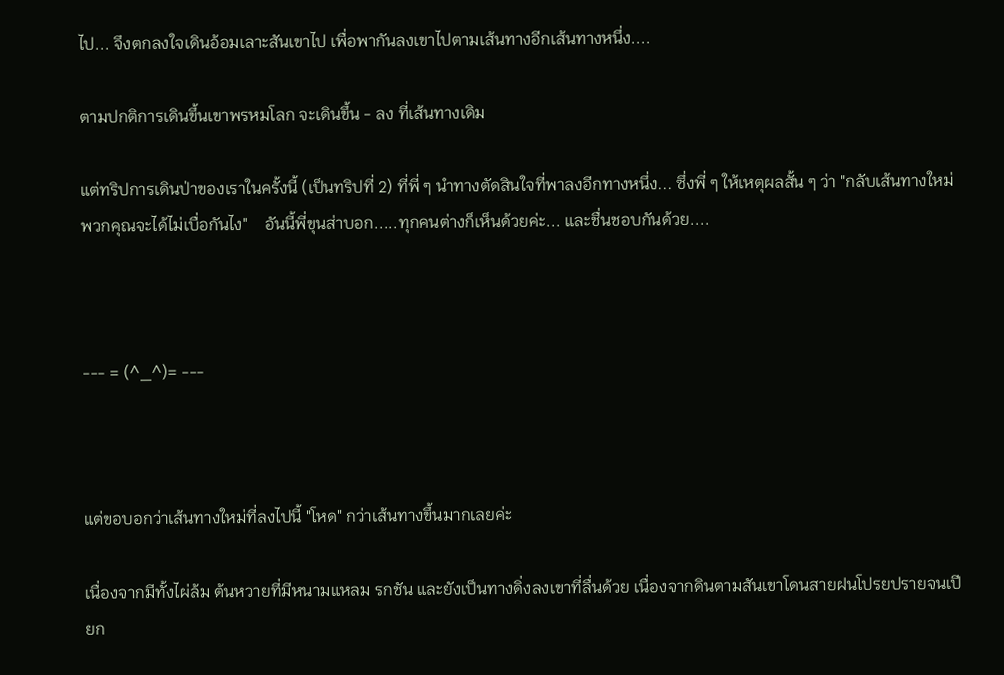ไป... จึงตกลงใจเดินอ้อมเลาะสันเขาไป เพื่อพากันลงเขาไปตามเส้นทางอีกเส้นทางหนึ่ง....

ตามปกติการเดินขึ้นเขาพรหมโลก จะเดินขึ้น - ลง ที่เส้นทางเดิม

แต่ทริปการเดินป่าของเราในครั้งนี้ (เป็นทริปที่ 2) ที่พี่ ๆ นำทางตัดสินใจที่พาลงอีกทางหนึ่ง... ซึ่งพี่ ๆ ให้เหตุผลสั้น ๆ ว่า "กลับเส้นทางใหม่ พวกคุณจะได้ไม่เบื่อกันไง"    อันนี้พี่ขุนส่าบอก.....ทุกคนต่างก็เห็นด้วยค่ะ... และชื่นชอบกันด้วย....



--- = (^_^)= ---



แต่ขอบอกว่าเส้นทางใหม่ที่ลงไปนี้ "โหด" กว่าเส้นทางขึ้นมากเลยค่ะ

เนื่องจากมีทั้งไผ่ล้ม ต้นหวายที่มีหนามแหลม รกชัน และยังเป็นทางดิ่งลงเขาที่ลื่นด้วย เนื่องจากดินตามสันเขาโดนสายฝนโปรยปรายจนเปียก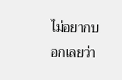ไม่อยากบอกเลยว่า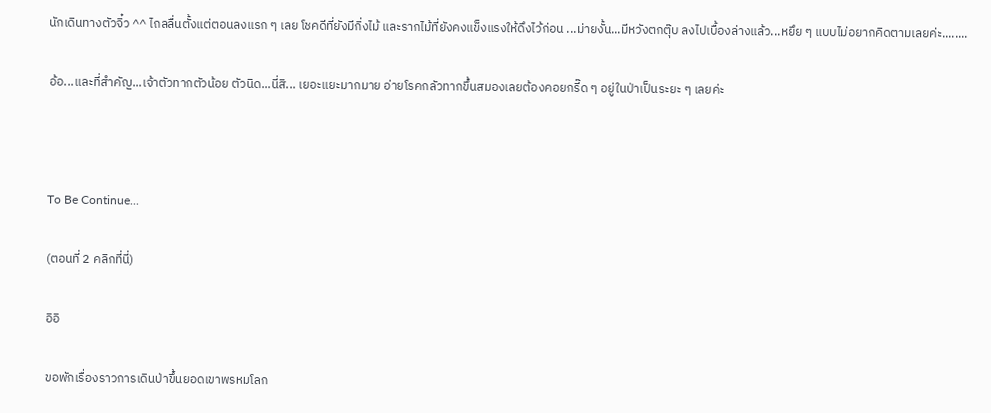นักเดินทางตัวจิ๋ว ^^ ไถลลื่นตั้งแต่ตอนลงแรก ๆ เลย โชคดีที่ยังมีกิ่งไม้ และรากไม้ที่ยังคงแข็งแรงให้ดึงไว้ก่อน ...ม่ายงั้น...มีหวังตกตุ๊บ ลงไปเบื้องล่างแล้ว...หยึย ๆ แบบไม่อยากคิดตามเลยค่ะ........

อ้อ...และที่สำคัญ...เจ้าตัวทากตัวน้อย ตัวนิด...นี่สิ... เยอะแยะมากมาย อ่ายโรคกลัวทากขึ้นสมองเลยต้องคอยกรี๊ด ๆ อยู่ในป่าเป็นระยะ ๆ เลยค่ะ



To Be Continue...

(ตอนที่ 2 คลิกที่นี่)

อิอิ

ขอพักเรื่องราวการเดินป่าขึ้นยอดเขาพรหมโลก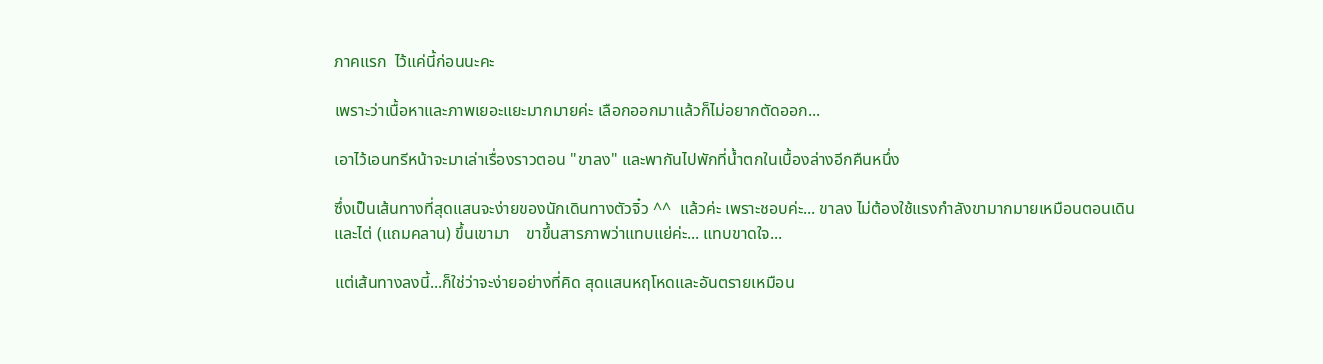ภาคแรก  ไว้แค่นี้ก่อนนะคะ

เพราะว่าเนื้อหาและภาพเยอะแยะมากมายค่ะ เลือกออกมาแล้วก็ไม่อยากตัดออก...

เอาไว้เอนทรีหน้าจะมาเล่าเรื่องราวตอน "ขาลง" และพากันไปพักที่น้ำตกในเบื้องล่างอีกคืนหนึ่ง

ซึ่งเป็นเส้นทางที่สุดแสนจะง่ายของนักเดินทางตัวจิ๋ว ^^  แล้วค่ะ เพราะชอบค่ะ... ขาลง ไม่ต้องใช้แรงกำลังขามากมายเหมือนตอนเดินและไต่ (แถมคลาน) ขึ้นเขามา    ขาขึ้นสารภาพว่าแทบแย่ค่ะ... แทบขาดใจ...

แต่เส้นทางลงนี้...ก็ใช่ว่าจะง่ายอย่างที่คิด สุดแสนหฤโหดและอันตรายเหมือน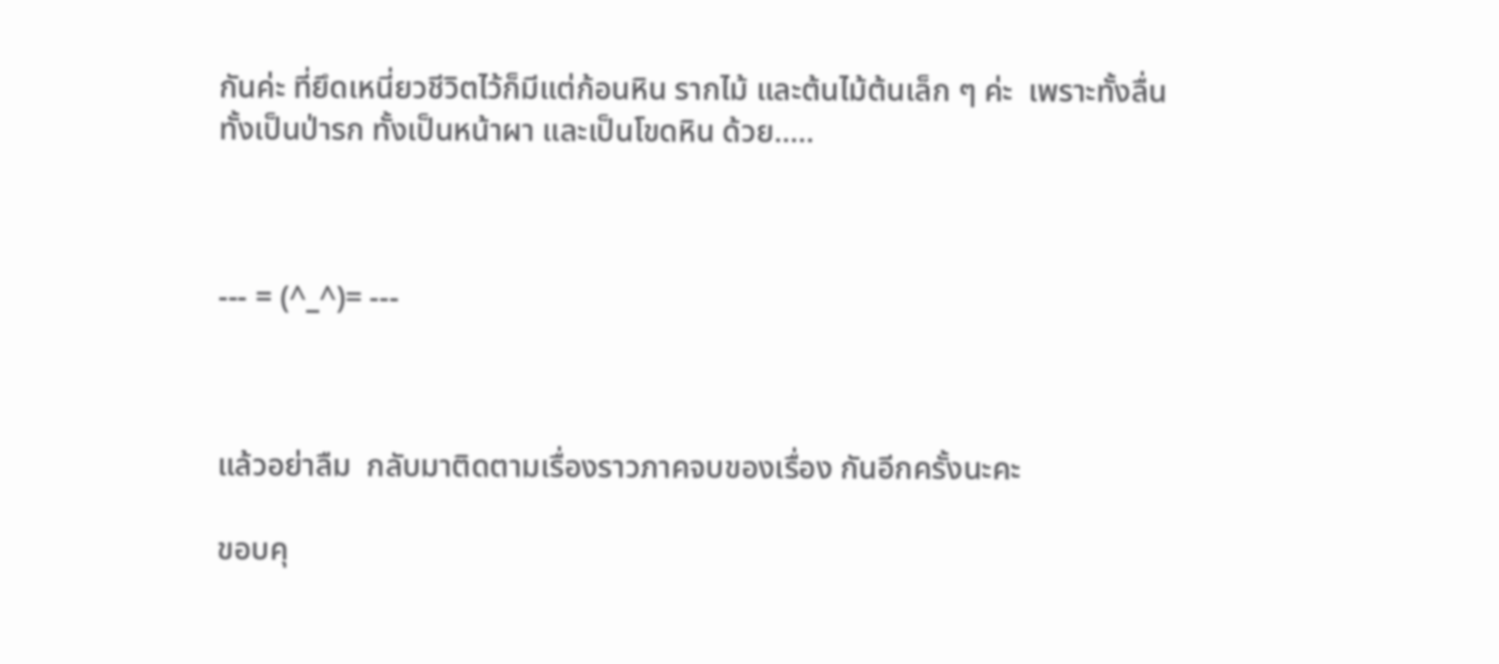กันค่ะ ที่ยึดเหนี่ยวชีวิตไว้ก็มีแต่ก้อนหิน รากไม้ และต้นไม้ต้นเล็ก ๆ ค่ะ  เพราะทั้งลื่น ทั้งเป็นป่ารก ทั้งเป็นหน้าผา และเป็นโขดหิน ด้วย.....



--- = (^_^)= ---



แล้วอย่าลืม  กลับมาติดตามเรื่องราวภาคจบของเรื่อง กันอีกครั้งนะคะ

ขอบคุ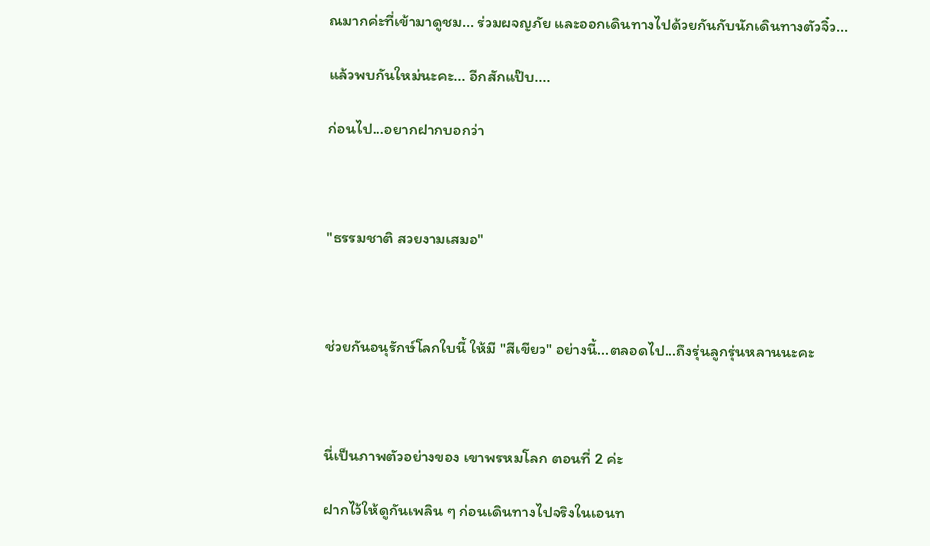ณมากค่ะที่เข้ามาดูชม... ร่วมผจญภัย และออกเดินทางไปด้วยกันกับนักเดินทางตัวจิ๋ว...

แล้วพบกันใหม่นะคะ... อีกสักแป๊บ....

ก่อนไป...อยากฝากบอกว่า



"ธรรมชาติ สวยงามเสมอ"



ช่วยกันอนุรักษ์โลกใบนี้ ให้มี "สีเขียว" อย่างนี้...ตลอดไป...ถึงรุ่นลูกรุ่นหลานนะคะ



นี่เป็นภาพตัวอย่างของ เขาพรหมโลก ตอนที่ 2 ค่ะ

ฝากไว้ให้ดูกันเพลิน ๆ ก่อนเดินทางไปจริงในเอนท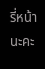รี่หน้านะคะ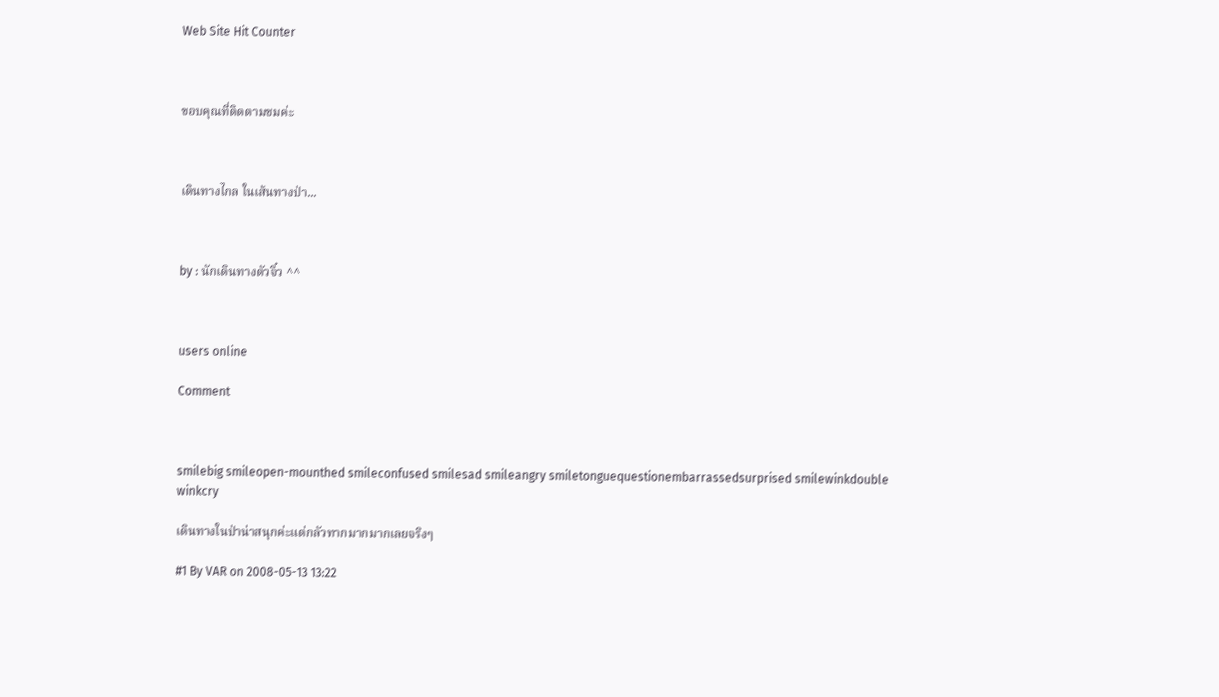Web Site Hit Counter



ขอบคุณที่ติดตามชมค่ะ



เดินทางไกล ในเส้นทางป่า...



by : นักเดินทางตัวจิ๋ว ^^



users online

Comment



smilebig smileopen-mounthed smileconfused smilesad smileangry smiletonguequestionembarrassedsurprised smilewinkdouble winkcry

เดินทางในป่าน่าสนุกค่ะแต่กลัวทากมากมากเลยจริงๆ

#1 By VAR on 2008-05-13 13:22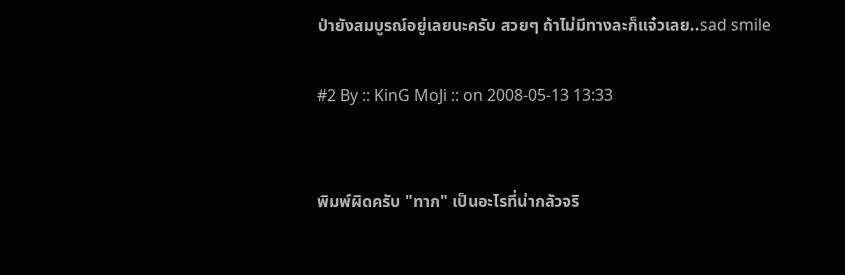ป่ายังสมบูรณ์อยู่เลยนะครับ สวยๆ ถ้าไม่มีทางละก็แจ๋วเลย..sad smile

#2 By :: KinG MoJi :: on 2008-05-13 13:33


พิมพ์ผิดครับ "ทาก" เป็นอะไรที่น่ากลัวจริ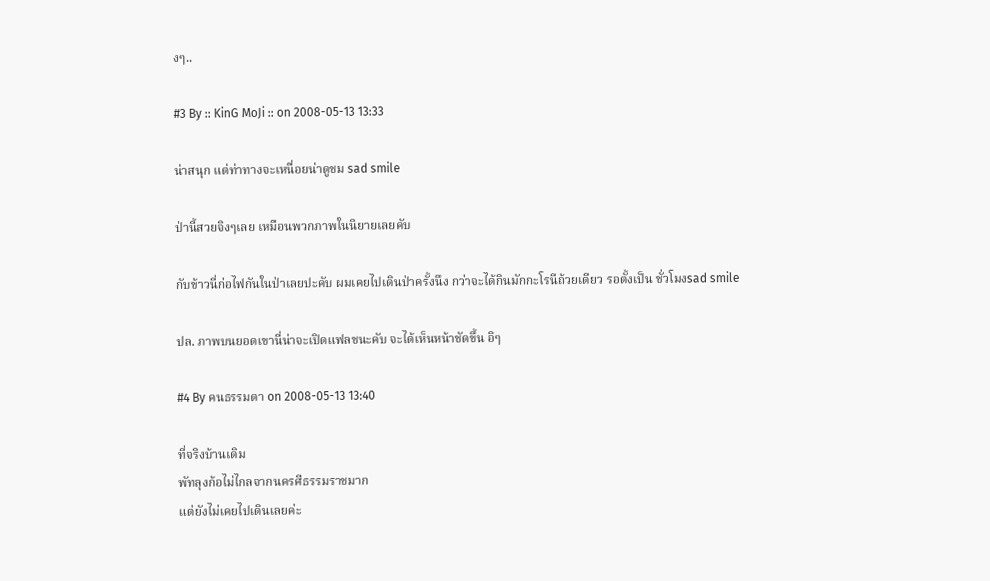งๆ..

#3 By :: KinG MoJi :: on 2008-05-13 13:33

น่าสนุก แต่ท่าทางจะเหนื่อยน่าดูชม sad smile

ป่านี้สวยจิงๆเลย เหมือนพวกภาพในนิยายเลยคับ

กับข้าวนี่ก่อไฟกันในป่าเลยปะคับ ผมเคยไปเดินป่าครั้งนึง กว่าจะได้กินมักกะโรนีถ้วยเดียว รอตั้งเป็น ชั่วโมงsad smile

ปล. ภาพบนยอดเขานี่น่าจะเปิดแฟลชนะคับ จะได้เห็นหน้าชัดขึ้น อิๆ

#4 By คนธรรมดา on 2008-05-13 13:40

ที่จริงบ้านเดิม
พัทลุงก้อไม่ไกลจากนครศีธรรมราชมาก
แต่ยังไม่เคยไปเดินเลยค่ะ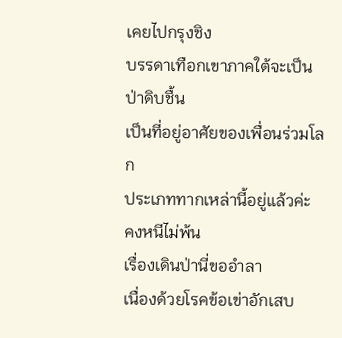เคยไปกรุงชิง
บรรดาเทือกเขาภาคใต้จะเป็นป่าดิบชื้น
เป็นที่อยู่อาศัยของเพื่อนร่วมโลก
ประเภททากเหล่านี้อยู่แล้วค่ะ คงหนีไม่พ้น
เรื่องเดินป่านี่ขออำลา
เนื่องด้วยโรคข้อเข่าอักเสบ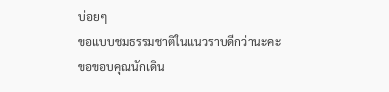บ่อยๆ
ขอแบบชมธรรมชาติในแนวราบดีกว่านะคะ
ขอขอบคุณนักเดิน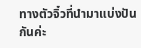ทางตัวจิ๋วที่นำมาแบ่งปันกันค่ะ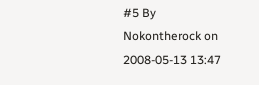#5 By Nokontherock on 2008-05-13 13:47